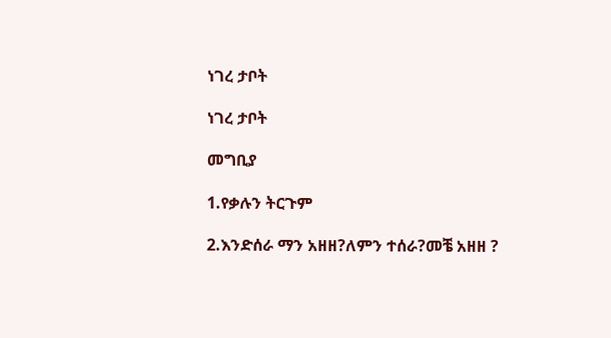ነገረ ታቦት

ነገረ ታቦት

መግቢያ

1.የቃሉን ትርጉም

2.እንድሰራ ማን አዘዘ?ለምን ተሰራ?መቼ አዘዘ ?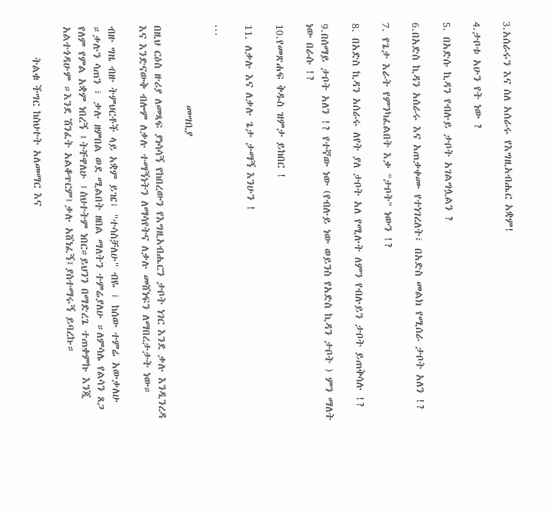3.አሰራሩን እና ስለ አሰራሩ የእግዚአብሔር አቋም!

4.ታቦቱ አሁን የት ነው ?

5. በአድሱ ኪዳን የብሉይ ታቦት አገልግሏልን ?

6.በአድስ ኪዳን አሰራሩ እና አጠቃቀሙ የተነገረለት፣ በአድስ መልክ የሚሰራ ታቦት አለን !?

7. የጌታ እራት የምንካፈልበት እቃ "ታቦት" ነውን !?

8. በአድስ ኪዳን አሰራሩ ለየት ያለ ታቦት አለ የሚሉት ለምን የብሉይን ታቦት ይጠቅሳሉ !?

9.በሰማይ ታቦት አለን !? የተኛው ነው (የብሉይ ነው ወይንስ የአድስ ኪዳን ታቦት ) ምን ማለት ነው በራሱ !?

10.የመጽሐፍ ቅዱስ ዝምታ ይከበር !

11. ለቃሉ እና ለቃሉ ጌታ ታማኝ እንሁን !

...

                መግቢያ

በዚህ ርዕስ ዙሪያ ለመጻፍ ያነሳሳኝ የከበረውን የእግዚአብሔርን ታቦት ነገር እንደ ቃሉ እንዲንረዳ እና እንድናውቅ ብሎም ለቃሉ ተማኝነትን ለማሳየትና ለቃሉ መሸነፍን ለማበረታታት ነው።

ብዙ ግዜ ብዙ ትምህርቶች ላይ አቋም ይዤ፣ "ተሳስቻለሁ" ብዬ ፣ ከሰው ተምሬ አውቃለሁ ።ቃሉን ሳጠን ፣ ቃሉ ዘምበል ወደ ሚልበት ዘበል ማለትን ተምሬያለሁ ።ለምሳሌ የልሳን ጸጋ የለም የምል አቋም ነበረኝ ፤ትቸዋለሁ ፤ስህተትም ነበር።ይህንን በማድረጌ ተጠቀምኩ እንጂ አልተጎዳሁም ።እንደ ሽንፈት አልቆጥርም፤ቃሉ አሸነፈኝ፤ያስተማሩኝ ይባረኩ።

      ትልቁ ችግር ከስህተት አለመማር እና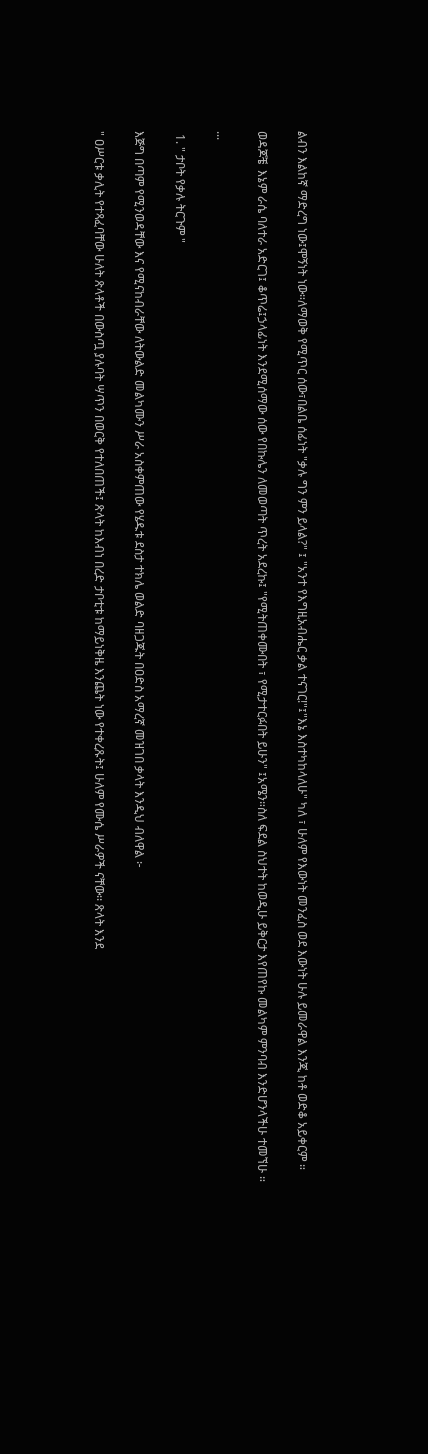ልብን እልከኛ ማድረግ ነው፤ሞኝነት ነው።ለማወቅ የሚጥር ሰው፣በልቤ ሰፊነት "ቃሉ ግን ምን ይላል?" ፤ "አንተ የእግዚአብሔር ቃል ተናገር!"፤"እኔ እስተካከላለሁ" ካለ ፣ ሁለም የእውነት መንፈስ ወደ እውነት ሁሉ ይመራዋል እንጂ ከቶ ወድቆ አይቀርም ።

ወዳጆቼ  እኔም ራሴ ባለተራ አድርገ፤ ቆጥሬ፤ኃላፊነት እንደሚሰማው ሰው የበኩሌን ለመወጣት ጥረት አደረኩ፤ "የሚትጠቀሙበት ፣ የሚታተርፉበት ይሁን" ፤አሜን።ስለ ፍደል ስህተት ከወዲሁ ይቅርታ እየጠየኩ መልካም ምንባብ እንድሆንላችሁ ተመኘሁ ።

...

 1. " ታቦት የቃሉ ትርጉም "

እጅግ በጣም የሚንወዳቸው እና የሚናከብራቸው ለትውልድ መልካሙን ሥራ አስቀምጠው የሄዱቱ ደስታ ተክሌ ወልድ ባዘጋጁት በዐድስ አማረኛ መዝገበ ቃላት እንዲህ ብለዋል ፦

" ዐሥርቱ ቃሊት የተጻፈባቸው ሁለት ጽላቶች በውስጧ ያሉባት ሣጥን በወርቅ የተለበጠች፤ ጽላት ከእብነ በረድ ታቦቲቱ ከማይነቅዜ እንጨት ነው የተቀረጹት፤ ሁለም የሙሴ ሥራዎች ናቸው፡፡ ጽላት እንደ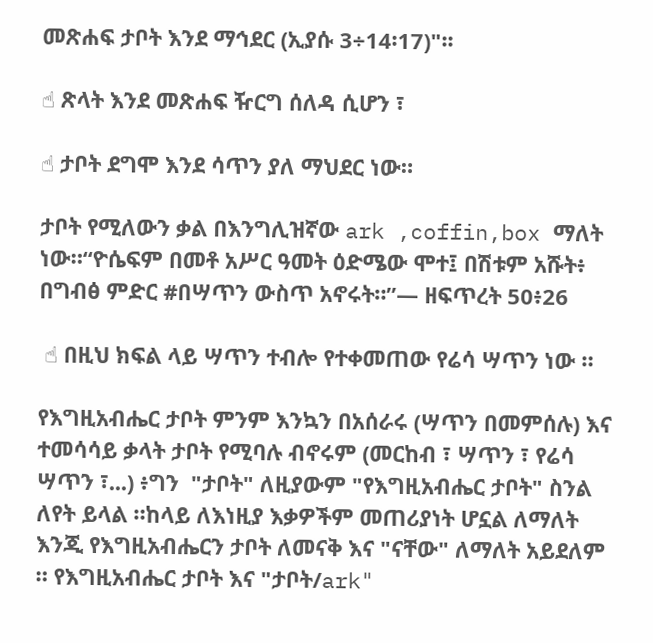መጽሐፍ ታቦት እንደ ማኅደር (ኢያሱ 3÷14፡17)"፡፡

☝ ጽላት እንደ መጽሐፍ ዥርግ ሰለዳ ሲሆን ፣

☝ ታቦት ደግሞ እንደ ሳጥን ያለ ማህደር ነው።

ታቦት የሚለውን ቃል በእንግሊዝኛው ark ,coffin,box ማለት ነው።“ዮሴፍም በመቶ አሥር ዓመት ዕድሜው ሞተ፤ በሽቱም አሹት፥ በግብፅ ምድር #በሣጥን ውስጥ አኖሩት።”— ዘፍጥረት 50፥26

 ☝ በዚህ ክፍል ላይ ሣጥን ተብሎ የተቀመጠው የሬሳ ሣጥን ነው ።

የእግዚአብሔር ታቦት ምንም እንኳን በአሰራሩ (ሣጥን በመምሰሉ) እና ተመሳሳይ ቃላት ታቦት የሚባሉ ብኖሩም (መርከብ ፣ ሣጥን ፣ የሬሳ ሣጥን ፣...) ፥ግን  "ታቦት" ለዚያውም "የእግዚአብሔር ታቦት" ስንል ለየት ይላል ።ከላይ ለእነዚያ እቃዎችም መጠሪያነት ሆኗል ለማለት እንጂ የእግዚአብሔርን ታቦት ለመናቅ እና "ናቸው" ለማለት አይደለም ። የእግዚአብሔር ታቦት እና "ታቦት/ark"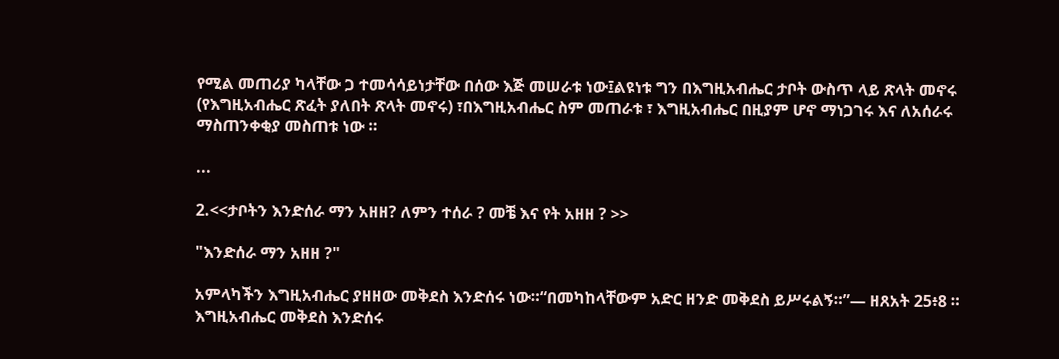የሚል መጠሪያ ካላቸው ጋ ተመሳሳይነታቸው በሰው እጅ መሠራቱ ነው፤ልዩነቱ ግን በእግዚአብሔር ታቦት ውስጥ ላይ ጽላት መኖሩ (የእግዚአብሔር ጽፈት ያለበት ጽላት መኖሩ) ፣በእግዚአብሔር ስም መጠራቱ ፣ እግዚአብሔር በዚያም ሆኖ ማነጋገሩ እና ለአሰራሩ ማስጠንቀቂያ መስጠቱ ነው ።

...

2.<<ታቦትን እንድሰራ ማን አዘዘ? ለምን ተሰራ ? መቼ እና የት አዘዘ ? >>

"እንድሰራ ማን አዘዘ ?"

አምላካችን እግዚአብሔር ያዘዘው መቅደስ እንድሰሩ ነው።“በመካከላቸውም አድር ዘንድ መቅደስ ይሥሩልኝ።”— ዘጸአት 25፥8 ። እግዚአብሔር መቅደስ እንድሰሩ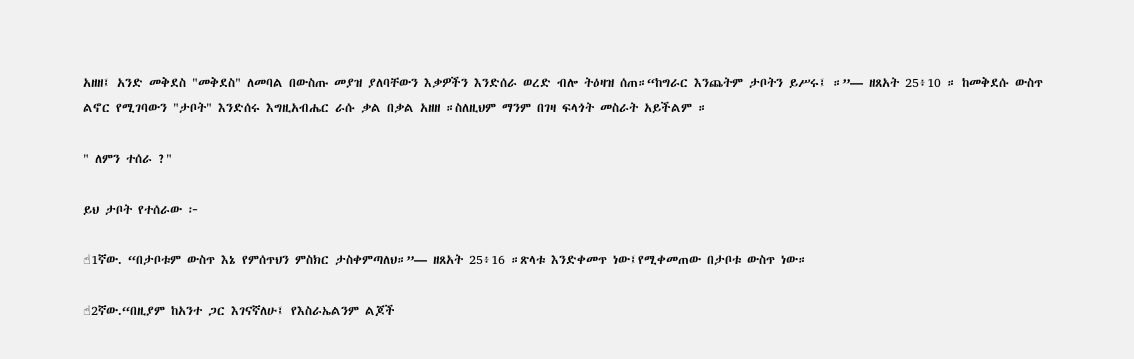አዘዘ፤ አንድ መቅደስ "መቅደስ" ለመባል በውስጡ መያዝ ያለባቸውን እቃዎችን እንድሰራ ወረድ ብሎ ትዕዛዝ ሰጠ።“ከግራር እንጨትም ታቦትን ይሥሩ፤ ።”— ዘጸአት 25፥10 ። ከመቅደሱ ውስጥ ልኖር የሚገባውን "ታቦት" እንድሰሩ እግዚአብሔር ራሱ ቃል በቃል አዘዘ ።ስለዚህም ማንም በገዛ ፍላጎት መስራት አይችልም ።

" ለምን ተሰራ ?"

ይህ ታቦት የተሰራው ፦

☝1ኛው. “በታቦቱም ውስጥ እኔ የምሰጥህን ምስክር ታስቀምጣለህ።”— ዘጸአት 25፥16 ።ጽላቱ እንድቀመጥ ነው፤የሚቀመጠው በታቦቱ ውስጥ ነው።

☝2ኛው.“በዚያም ከአንተ ጋር እገናኛለሁ፤ የእስራኤልንም ልጆች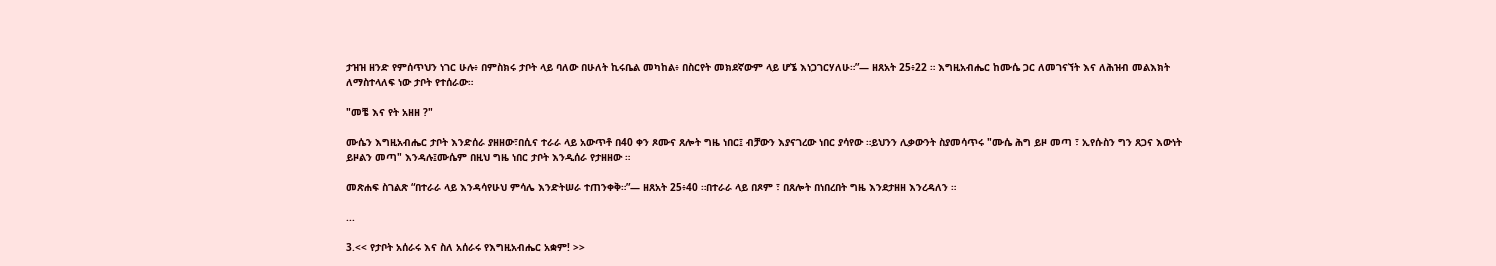ታዝዝ ዘንድ የምሰጥህን ነገር ሁሉ፥ በምስክሩ ታቦት ላይ ባለው በሁለት ኪሩቤል መካከል፥ በስርየት መክደኛውም ላይ ሆኜ እነጋገርሃለሁ።”— ዘጸአት 25፥22 ። እግዚአብሔር ከሙሴ ጋር ለመገናኘት እና ለሕዝብ መልእክት ለማስተላለፍ ነው ታቦት የተሰራው።

"መቼ እና የት አዘዘ ?"

ሙሴን እግዚአብሔር ታቦት እንድሰራ ያዘዘው፣በሲና ተራራ ላይ አውጥቶ በ40 ቀን ጾሙና ጸሎት ግዜ ነበር፤ ብቻውን እያናገረው ነበር ያሳየው ።ይህንን ሊቃውንት ስያመሳጥሩ "ሙሴ ሕግ ይዞ መጣ ፣ ኢየሱስን ግን ጸጋና እውነት ይዞልን መጣ" እንዳሉ፤ሙሴም በዚህ ግዜ ነበር ታቦት እንዲሰራ የታዘዘው ።

መጽሐፍ ስገልጽ “በተራራ ላይ እንዳሳየሁህ ምሳሌ እንድትሠራ ተጠንቀቅ።”— ዘጸአት 25፥40 ።በተራራ ላይ በጾም ፣ በጸሎት በነበረበት ግዜ እንደታዘዘ እንረዳለን ።

...

3.<< የታቦት አሰራሩ እና ስለ አሰራሩ የእግዚአብሔር አቋም! >>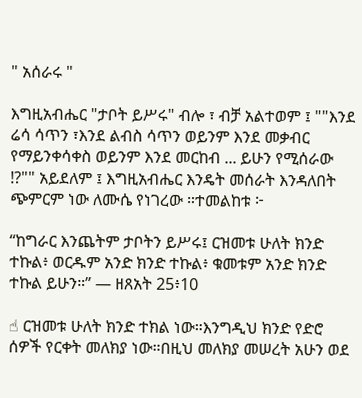" አሰራሩ "

እግዚአብሔር "ታቦት ይሥሩ" ብሎ ፣ ብቻ አልተወም ፤ ""እንደ ሬሳ ሳጥን ፣እንደ ልብስ ሳጥን ወይንም እንደ መቃብር የማይንቀሳቀስ ወይንም እንደ መርከብ ... ይሁን የሚሰራው !?"" አይደለም ፤ እግዚአብሔር እንዴት መሰራት እንዳለበት ጭምርም ነው ለሙሴ የነገረው ።ተመልከቱ ፦

“ከግራር እንጨትም ታቦትን ይሥሩ፤ ርዝመቱ ሁለት ክንድ ተኩል፥ ወርዱም አንድ ክንድ ተኩል፥ ቁመቱም አንድ ክንድ ተኩል ይሁን።” — ዘጸአት 25፥10

☝ ርዝመቱ ሁለት ክንድ ተክል ነው።እንግዲህ ክንድ የድሮ ሰዎች የርቀት መለክያ ነው።በዚህ መለክያ መሠረት አሁን ወደ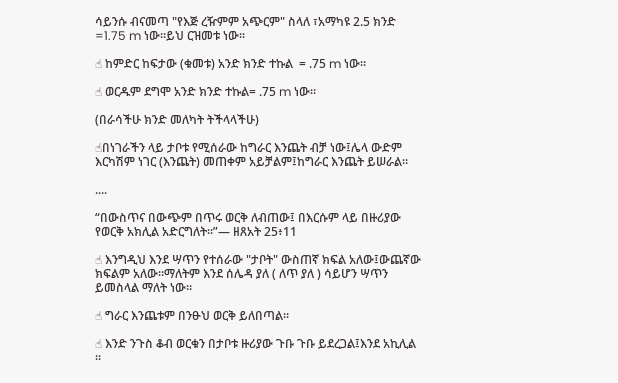ሳይንሱ ብናመጣ "የእጅ ረዥምም አጭርም" ስላለ ፣አማካዩ 2.5 ክንድ =1.75 m ነው።ይህ ርዝመቱ ነው።

☝ ከምድር ከፍታው (ቁመቱ) አንድ ክንድ ተኩል  = .75 m ነው።

☝ ወርዱም ደግሞ አንድ ክንድ ተኩል= .75 m ነው።

(በራሳችሁ ክንድ መለካት ትችላላችሁ)

☝በነገራችን ላይ ታቦቱ የሚሰራው ከግራር እንጨት ብቻ ነው፤ሌላ ውድም እርካሽም ነገር (እንጨት) መጠቀም አይቻልም፤ከግራር እንጨት ይሠራል።

....

“በውስጥና በውጭም በጥሩ ወርቅ ለብጠው፤ በእርሱም ላይ በዙሪያው የወርቅ አክሊል አድርግለት።”— ዘጸአት 25፥11

☝ እንግዲህ እንደ ሣጥን የተሰራው "ታቦት" ውስጠኛ ክፍል አለው፤ውጨኛው ክፍልም አለው።ማለትም እንደ ሰሌዳ ያለ ( ለጥ ያለ ) ሳይሆን ሣጥን ይመስላል ማለት ነው።

☝ ግራር እንጨቱም በንፁህ ወርቅ ይለበጣል።

☝ እንድ ንጉስ ቆብ ወርቁን በታቦቱ ዙሪያው ጉቡ ጉቡ ይደረጋል፤እንደ አኪሊል ።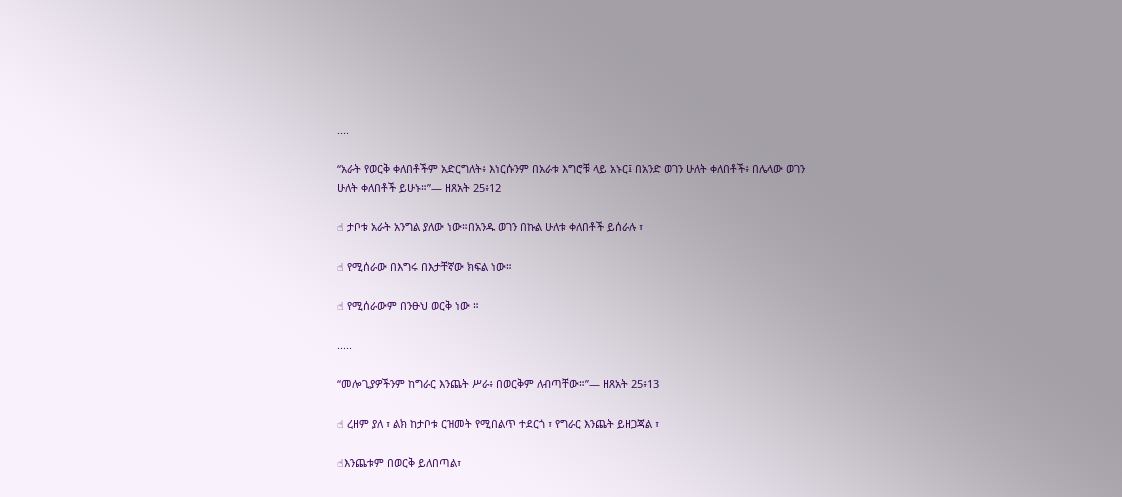....

“አራት የወርቅ ቀለበቶችም አድርግለት፥ እነርሱንም በአራቱ እግሮቹ ላይ አኑር፤ በአንድ ወገን ሁለት ቀለበቶች፥ በሌላው ወገን ሁለት ቀለበቶች ይሁኑ።”— ዘጸአት 25፥12

☝ ታቦቱ አራት አንግል ያለው ነው።በአንዱ ወገን በኩል ሁለቱ ቀለበቶች ይሰራሉ ፣

☝ የሚሰራው በእግሩ በእታቸኛው ክፍል ነው።

☝ የሚሰራውም በንፁህ ወርቅ ነው ።

.....

“መሎጊያዎችንም ከግራር እንጨት ሥራ፥ በወርቅም ለብጣቸው።”— ዘጸአት 25፥13

☝ ረዘም ያለ ፣ ልክ ከታቦቱ ርዝመት የሚበልጥ ተደርጎ ፣ የግራር እንጨት ይዘጋጃል ፣

☝እንጨቱም በወርቅ ይለበጣል፣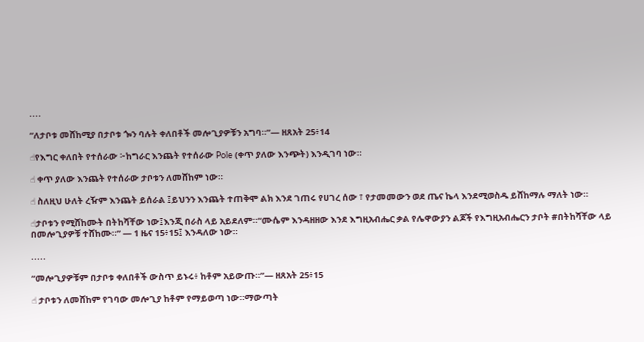....

“ለታቦቱ መሸከሚያ በታቦቱ ጐን ባሉት ቀለበቶች መሎጊያዎቹን አግባ።”— ዘጸአት 25፥14

☝የእግር ቀለበት የተሰራው ፦ከግራር እንጨት የተሰራው Pole (ቀጥ ያለው እንጭት) እንዲገባ ነው።

☝ ቀጥ ያለው እንጨት የተሰራው ታቦቱን ለመሸከም ነው።

☝ ስለዚህ ሁለት ረዥም እንጨት ይሰራል ፤ይህንን እንጨት ተጠቅሞ ልክ እንደ ገጠሩ የሀገረ ሰው ፣ የታመመውን ወደ ጤና ኬላ እንደሚወስዱ ይሸከማሉ ማለት ነው።

☝ታቦቱን የሚሸከሙት በትከሻቸው ነው፤እንጂ በራስ ላይ አይደለም።“ሙሴም እንዳዘዘው እንደ እግዚአብሔር ቃል የሌዋውያን ልጆች የእግዚአብሔርን ታቦት #በትከሻቸው ላይ በመሎጊያዎቹ ተሸከሙ።” — 1 ዜና 15፥15፤ እንዳለው ነው።

.....

“መሎጊያዎቹም በታቦቱ ቀለበቶች ውስጥ ይኑሩ፥ ከቶም አይውጡ።”— ዘጸአት 25፥15

☝ ታቦቱን ለመሸከም የገባው መሎጊያ ከቶም የማይወጣ ነው።ማውጣት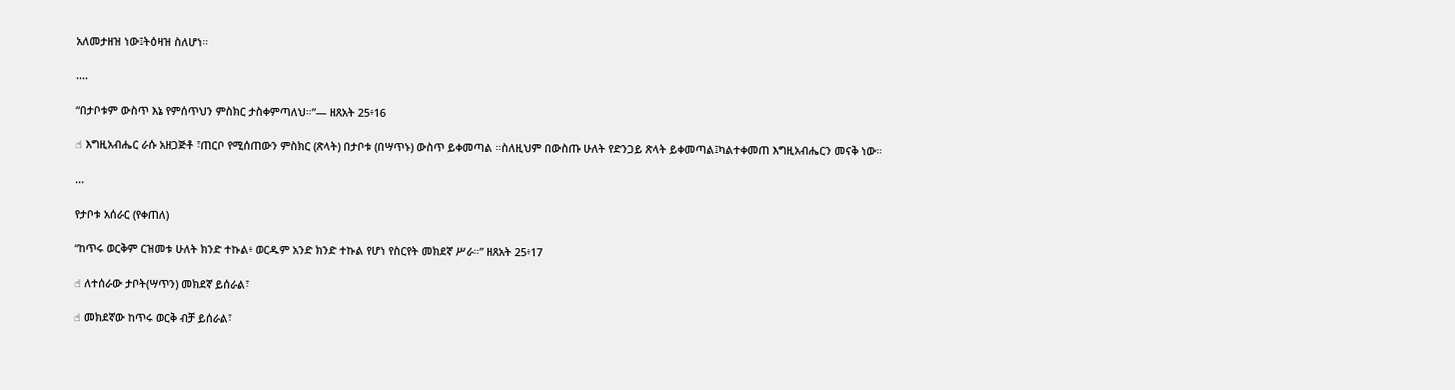አለመታዘዝ ነው፤ትዕዛዝ ስለሆነ።

....

“በታቦቱም ውስጥ እኔ የምሰጥህን ምስክር ታስቀምጣለህ።”— ዘጸአት 25፥16

☝ እግዚአብሔር ራሱ አዘጋጅቶ ፣ጠርቦ የሚሰጠውን ምስክር (ጽላት) በታቦቱ (በሣጥኑ) ውስጥ ይቀመጣል ።ስለዚህም በውስጡ ሁለት የድንጋይ ጽላት ይቀመጣል፤ካልተቀመጠ እግዚአብሔርን መናቅ ነው።

...

የታቦቱ አሰራር (የቀጠለ)

“ከጥሩ ወርቅም ርዝመቱ ሁለት ክንድ ተኩል፥ ወርዱም አንድ ክንድ ተኩል የሆነ የስርየት መክደኛ ሥራ።” ዘጸአት 25፥17

☝ ለተሰራው ታቦት(ሣጥን) መክደኛ ይሰራል፣

☝ መክደኛው ከጥሩ ወርቅ ብቻ ይሰራል፣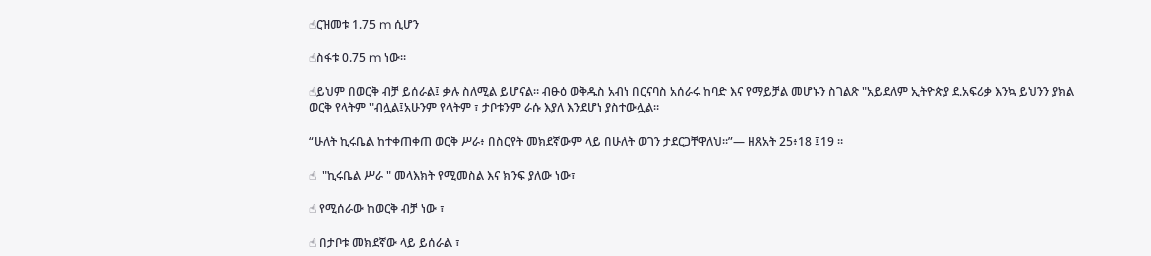☝ርዝመቱ 1.75 m ሲሆን

☝ስፋቱ 0.75 m ነው።

☝ይህም በወርቅ ብቻ ይሰራል፤ ቃሉ ስለሚል ይሆናል። ብፁዕ ወቅዱስ አብነ በርናባስ አሰራሩ ከባድ እና የማይቻል መሆኑን ስገልጽ "አይደለም ኢትዮጵያ ደ.አፍሪቃ እንኳ ይህንን ያክል ወርቅ የላትም "ብሏል፤አሁንም የላትም ፣ ታቦቱንም ራሱ እያለ እንደሆነ ያስተውሏል።

“ሁለት ኪሩቤል ከተቀጠቀጠ ወርቅ ሥራ፥ በስርየት መክደኛውም ላይ በሁለት ወገን ታደርጋቸዋለህ።”— ዘጸአት 25፥18 ፤19 ።

☝  "ኪሩቤል ሥራ " መላእክት የሚመስል እና ክንፍ ያለው ነው፣

☝ የሚሰራው ከወርቅ ብቻ ነው ፣

☝ በታቦቱ መክደኛው ላይ ይሰራል ፣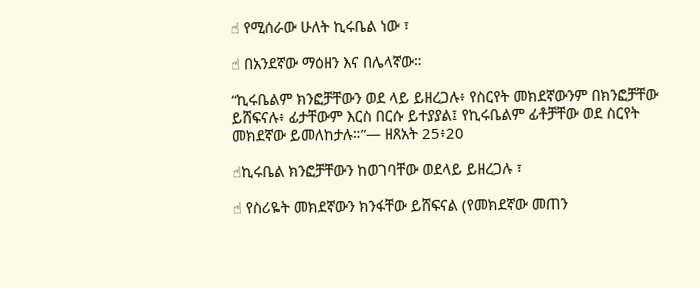☝ የሚሰራው ሁለት ኪሩቤል ነው ፣

☝ በአንደኛው ማዕዘን እና በሌላኛው።

“ኪሩቤልም ክንፎቻቸውን ወደ ላይ ይዘረጋሉ፥ የስርየት መክደኛውንም በክንፎቻቸው ይሸፍናሉ፥ ፊታቸውም እርስ በርሱ ይተያያል፤ የኪሩቤልም ፊቶቻቸው ወደ ስርየት መክደኛው ይመለከታሉ።”— ዘጸአት 25፥20

☝ኪሩቤል ክንፎቻቸውን ከወገባቸው ወደላይ ይዘረጋሉ ፣

☝ የስሪዬት መክደኛውን ክንፋቸው ይሸፍናል (የመክደኛው መጠን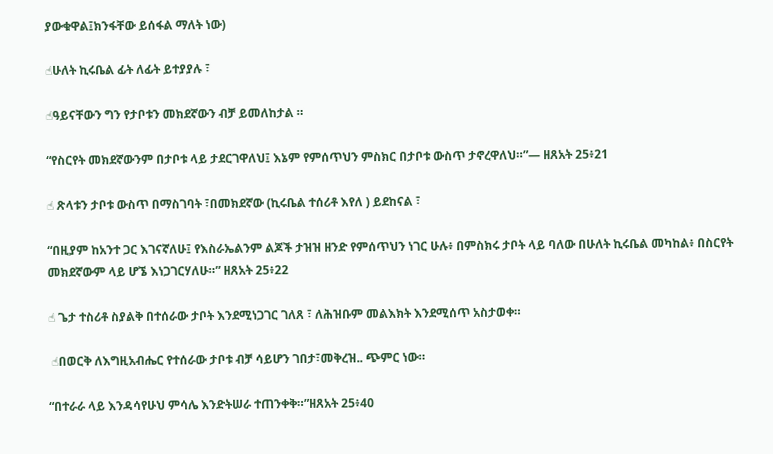ያውቁዋል፤ክንፋቸው ይሰፋል ማለት ነው)

☝ሁለት ኪሩቤል ፊት ለፊት ይተያያሉ ፣

☝ዓይናቸውን ግን የታቦቱን መክደኛውን ብቻ ይመለከታል ።

“የስርየት መክደኛውንም በታቦቱ ላይ ታደርገዋለህ፤ እኔም የምሰጥህን ምስክር በታቦቱ ውስጥ ታኖረዋለህ።”— ዘጸአት 25፥21

☝ ጽላቱን ታቦቱ ውስጥ በማስገባት ፣በመክደኛው (ኪሩቤል ተሰሪቶ እየለ ) ይደከናል ፣

“በዚያም ከአንተ ጋር እገናኛለሁ፤ የእስራኤልንም ልጆች ታዝዝ ዘንድ የምሰጥህን ነገር ሁሉ፥ በምስክሩ ታቦት ላይ ባለው በሁለት ኪሩቤል መካከል፥ በስርየት መክደኛውም ላይ ሆኜ እነጋገርሃለሁ።” ዘጸአት 25፥22

☝ ጌታ ተስሪቶ ስያልቅ በተሰራው ታቦት እንደሚነጋገር ገለጸ ፣ ለሕዝቡም መልእክት እንደሚሰጥ አስታወቀ።

 ☝በወርቅ ለእግዚአብሔር የተሰራው ታቦቱ ብቻ ሳይሆን ገበታ፣መቅረዝ.. ጭምር ነው።

“በተራራ ላይ እንዳሳየሁህ ምሳሌ እንድትሠራ ተጠንቀቅ።”ዘጸአት 25፥40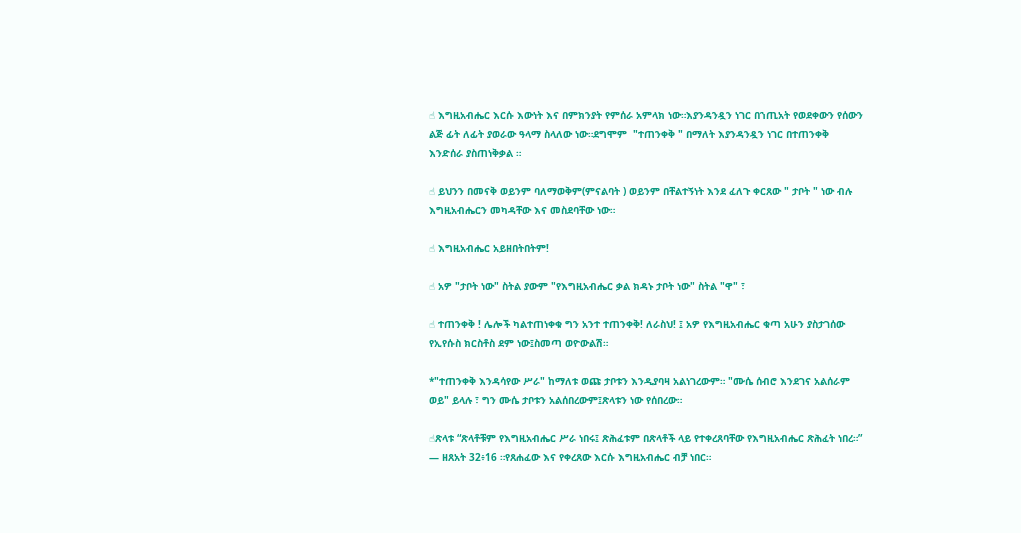☝ እግዚአብሔር እርሱ እውነት እና በምክንያት የምሰራ አምላክ ነው።እያንዳንዷን ነገር በኀጢአት የወደቀውን የሰውን ልጅ ፊት ለፊት ያወራው ዓላማ ስላለው ነው።ደግሞም  "ተጠንቀቅ " በማለት እያንዳንዷን ነገር በተጠንቀቅ እንድሰራ ያስጠነቅቃል ።

☝ ይህንን በመናቅ ወይንም ባለማወቅም(ምናልባት ) ወይንም በቸልተኝነት እንደ ፈለጉ ቀርጸው " ታቦት " ነው ብሉ እግዚአብሔርን መካዳቸው እና መስደባቸው ነው።

☝ እግዚአብሔር አይዘበትበትም!

☝ አዎ "ታቦት ነው" ስትል ያውም "የእግዚአብሔር ቃል ክዳኑ ታቦት ነው" ስትል "ዋ" ፣

☝ ተጠንቀቅ ! ሌሎች ካልተጠነቀቁ ግን አንተ ተጠንቀቅ! ለራስህ! ፤ አዎ የእግዚአብሔር ቁጣ አሁን ያስታገሰው የኢየሱስ ክርስቶስ ደም ነው፤ስመጣ ወዮውልሽ።

*"ተጠንቀቅ እንዳሳየው ሥራ" ከማለቱ ወጩ ታቦቱን እንዲያባዛ አልነገረውም። "ሙሴ ሰብሮ እንደገና አልሰራም ወይ" ይላሉ ፣ ግን ሙሴ ታቦቱን አልሰበረውም፤ጽላቱን ነው የሰበረው።

☝ጽላቱ “ጽላቶቹም የእግዚአብሔር ሥራ ነበሩ፤ ጽሕፈቱም በጽላቶች ላይ የተቀረጸባቸው የእግዚአብሔር ጽሕፈት ነበረ።” — ዘጸአት 32፥16 ።የጸሐፈው እና የቀረጸው እርሱ እግዚአብሔር ብቻ ነበር።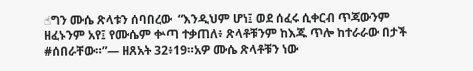☝ግን ሙሴ ጽላቱን ሰባበረው  “እንዲህም ሆነ፤ ወደ ሰፈሩ ሲቀርብ ጥጃውንም ዘፈኑንም አየ፤ የሙሴም ቍጣ ተቃጠለ፥ ጽላቶቹንም ከእጁ ጥሎ ከተራራው በታች #ሰበራቸው።”— ዘጸአት 32፥19።አዎ ሙሴ ጽላቶቹን ነው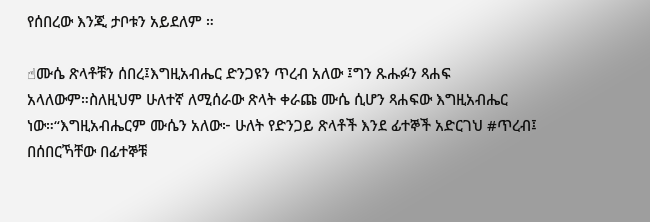የሰበረው እንጂ ታቦቱን አይደለም ።

☝ሙሴ ጽላቶቹን ሰበረ፤እግዚአብሔር ድንጋዩን ጥረብ አለው ፤ግን ጹሑፉን ጻሐፍ አላለውም።ስለዚህም ሁለተኛ ለሚሰራው ጽላት ቀራጩ ሙሴ ሲሆን ጻሐፍው እግዚአብሔር ነው።“እግዚአብሔርም ሙሴን አለው፦ ሁለት የድንጋይ ጽላቶች እንደ ፊተኞች አድርገህ #ጥረብ፤ በሰበርኻቸው በፊተኞቹ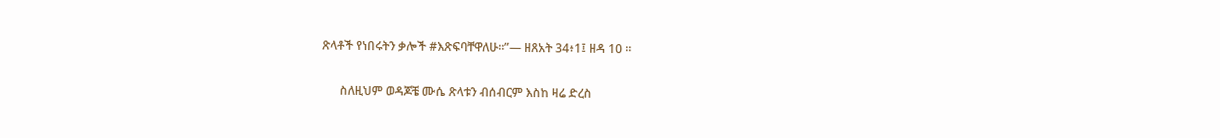ጽላቶች የነበሩትን ቃሎች #እጽፍባቸዋለሁ።”— ዘጸአት 34፥1፤ ዘዳ 10 ።

      ስለዚህም ወዳጆቼ ሙሴ ጽላቱን ብሰብርም እስከ ዛሬ ድረስ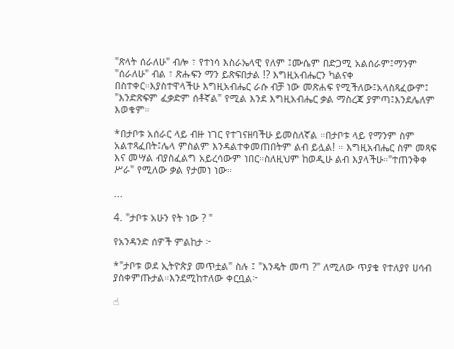"ጽላት ሰራለሁ" ብሎ ፣ የተነሳ እስራኤላዊ የለም ፤ሙሴም በድጋሚ አልሰራም፤ማንም "ሰራለሁ" ብል ፣ ጽሑፍን ማን ይጽፍበታል !? እግዚአብሔርን ካልናቀ በስተቀር።እያስተዋላችሁ እግዚአብሔር ራሱ ብቻ ነው መጽሐፍ የሚችለው፤አላስጻፈውም፤ "እንድጽፍም ፈቃድም ሰቶኛል" የሚል እንደ እግዚአብሔር ቃል ማስረጃ ያምጣ፤እንደሌለም እወቁም።

*በታቦቱ አሰራር ላይ ብዙ ነገር የተገናዘባችሁ ይመስለኛል ።በታቦቱ ላይ የማንም ስም አልተጻፈበት፤ሌላ ምስልም እንዳልተቀመጠበትም ልብ ይሏል! ። እግዚአብሔር ስም መጻፍ እና መሣል ብያስፈልግ አይረሳውም ነበር።ስለዚህም ከወዲሁ ልብ እያላችሁ።"ተጠንቅቀ ሥራ" የሚለው ቃል የታመነ ነው።

...

4. "ታቦቱ አሁን የት ነው ? "

የአንዳንድ ሰዎች ምልከታ ፦

*"ታቦቱ ወደ ኢትዮጵያ መጥቷል" ስሉ ፤ "እንዴት መጣ ?" ለሚለው ጥያቄ የተለያየ ሀሳብ ያስቀምጡታል።እንደሚከተለው ቀርቧል፦

☝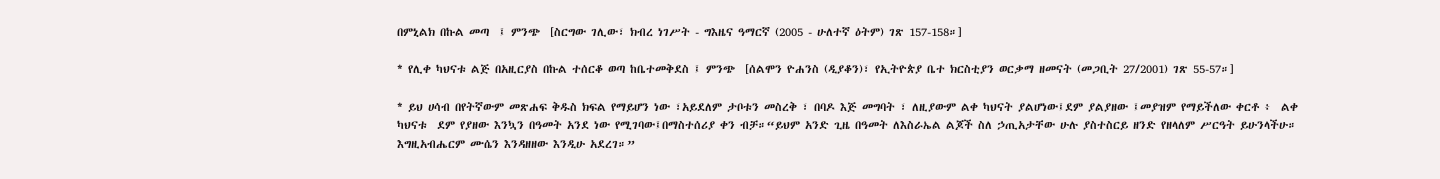በምኒልክ በኩል መጣ  ፤ ምንጭ  [ስርግው ገሊው፣ ክብረ ነገሥት - ግእዜና ዓማርኛ (2005 - ሁለተኛ ዕትም) ገጽ 157-158።]

* የሊቀ ካህናቱ ልጅ በአዚርያስ በኩል ተሰርቆ ወጣ ከቤተመቅደስ ፤ ምንጭ  [ሰልሞን ዮሐንስ (ዲያቆን)፣ የኢትዮጵያ ቤተ ክርስቲያን ወርቃማ ዘመናት (መጋቢት 27/2001) ገጽ 55-57።]

* ይህ ሀሳብ በየትኛውም መጽሐፍ ቅዱስ ክፍል የማይሆን ነው ፣አይደለም ታቦቱን መስረቅ ፣ በባዶ እጅ መግባት ፣ ለዚያውም ልቀ ካህናት ያልሆነው፤ደም ያልያዘው ፤መያዝም የማይችለው ቀርቶ ፥  ልቀ ካህናቱ  ደም የያዘው እንኳን በዓመት አንደ ነው የሚገባው፤በማስተሰሪያ ቀን ብቻ።“ይህም አንድ ጊዜ በዓመት ለእስራኤል ልጆች ስለ ኃጢአታቸው ሁሉ ያስተስርይ ዘንድ የዘላለም ሥርዓት ይሁንላችሁ። እግዚአብሔርም ሙሴን እንዳዘዘው እንዲሁ አደረገ።”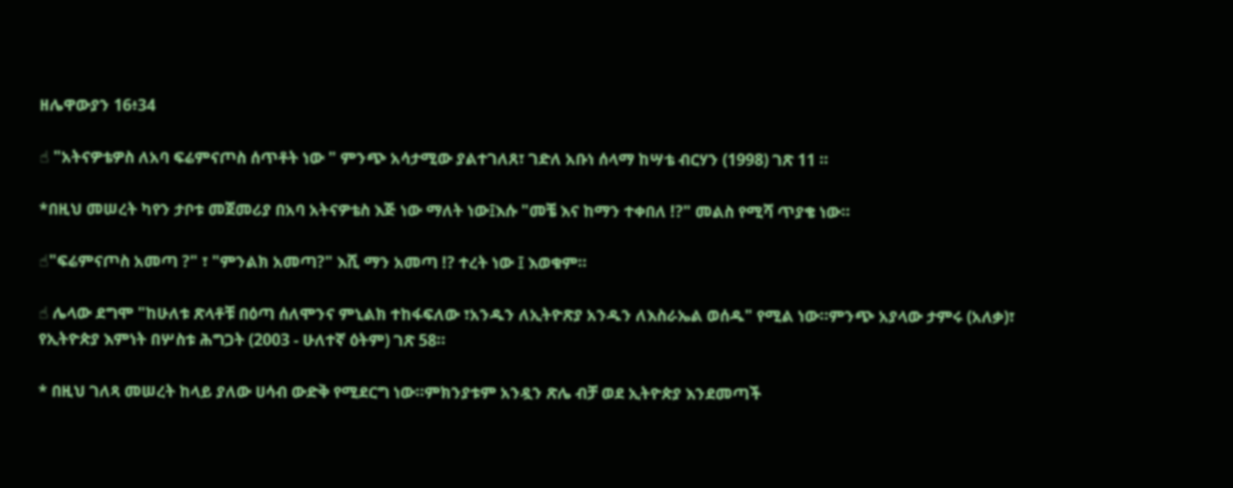ዘሌዋውያን 16፥34

☝ "አትናዎቴዎስ ለአባ ፍሬምናጦስ ሰጥቶት ነው " ምንጭ አሳታሚው ያልተገለጸ፣ ገድለ አቡነ ሰላማ ከሣቴ ብርሃን (1998) ገጽ 11 ።

*በዚህ መሠረት ካየን ታቦቱ መጀመሪያ በአባ አትናዎቴስ እጅ ነው ማለት ነው፤እሱ "መቼ እና ከማን ተቀበለ !?" መልስ የሚሻ ጥያቄ ነው።

☝"ፍሬምናጦስ አመጣ ?" ፣ "ምንልክ አመጣ?" እሺ ማን አመጣ !? ተረት ነው ፤ እወቁም።

☝ ሌላው ደግሞ "ከሁለቱ ጽላቶቹ በዕጣ ሰለሞንና ምኒልክ ተከፋፍለው ፣አንዱን ለኢትዮጽያ አንዱን ለእስራኤል ወሰዱ" የሚል ነው።ምንጭ አያላው ታምሩ (አለቃ)፣ የኢትዮጵያ እምነት በሦስቱ ሕግጋት (2003 - ሁለተኛ ዕትም) ገጽ 58።

* በዚህ ገለጻ መሠረት ከላይ ያለው ሀሳብ ውድቅ የሚደርግ ነው።ምክንያቱም አንዷን ጽሌ ብቻ ወደ ኢትዮጵያ እንደመጣች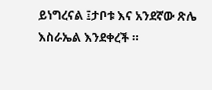ይነግረናል ፤ታቦቱ እና አንደኛው ጽሌ እስራኤል እንደቀረች ።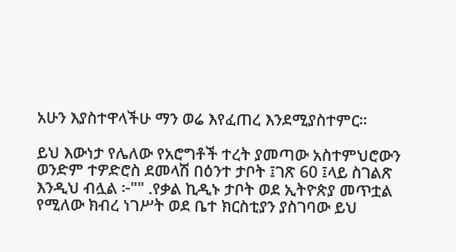አሁን እያስተዋላችሁ ማን ወሬ እየፈጠረ እንደሚያስተምር።

ይህ እውነታ የሌለው የአሮግቶች ተረት ያመጣው አስተምህሮውን ወንድም ተዎድሮስ ደመላሽ በዕንተ ታቦት ፤ገጽ 60 ፤ላይ ስገልጽ እንዲህ ብሏል ፦"" .የቃል ኪዲኑ ታቦት ወደ ኢትዮጵያ መጥቷል የሚለው ክብረ ነገሥት ወደ ቤተ ክርስቲያን ያስገባው ይህ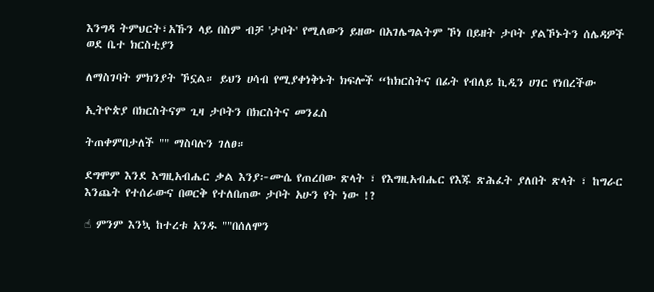እንግዳ ትምህርት፣አኹን ላይ በስም ብቻ 'ታቦት' የሚለውን ይዘው በአገሌግልትም ኾነ በይዘት ታቦት ያልኾኑትን ሰሌዳዎች  ወደ ቤተ ክርስቲያን

ለማስገባት ምክንያት ኾኗል። ይህን ሀሳብ የሚያቀነቅኑት ክፍሎች “ከክርስትና በፊት የብለይ ኪዲን ሀገር የነበረችው

ኢትዮጵያ በክርስትናም ጊዛ ታቦትን በክርስትና መንፈስ

ትጠቀምበታለች "" ማስባሉን ገለፀ።

ደግሞም እንደ እግዚአብሔር ቃል እንያ፦ሙሴ የጠረበው ጽላት ፣ የእግዚአብሔር የእጁ ጽሕፈት ያለበት ጽላት ፣ ከግራር እንጨት የተሰራውና በወርቅ የተለበጠው ታቦት አሁን የት ነው !?

☝ ምንም እንኳ ከተረቱ አንዱ ""በሰለሞን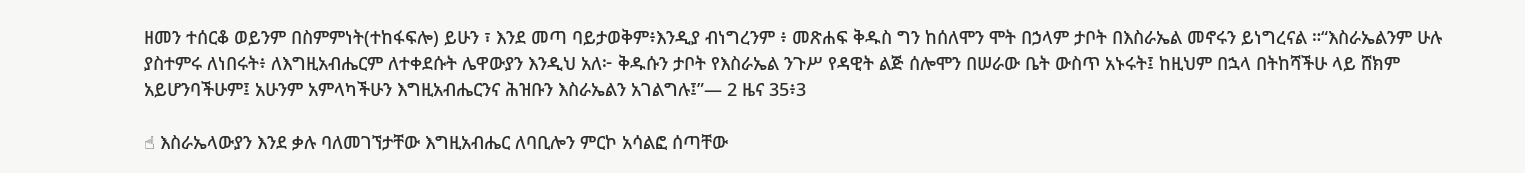ዘመን ተሰርቆ ወይንም በስምምነት(ተከፋፍሎ) ይሁን ፣ እንደ መጣ ባይታወቅም፥እንዲያ ብነግረንም ፥ መጽሐፍ ቅዱስ ግን ከሰለሞን ሞት በኃላም ታቦት በእስራኤል መኖሩን ይነግረናል ።“እስራኤልንም ሁሉ ያስተምሩ ለነበሩት፥ ለእግዚአብሔርም ለተቀደሱት ሌዋውያን እንዲህ አለ፦ ቅዱሱን ታቦት የእስራኤል ንጉሥ የዳዊት ልጅ ሰሎሞን በሠራው ቤት ውስጥ አኑሩት፤ ከዚህም በኋላ በትከሻችሁ ላይ ሸክም አይሆንባችሁም፤ አሁንም አምላካችሁን እግዚአብሔርንና ሕዝቡን እስራኤልን አገልግሉ፤”— 2 ዜና 35፥3

☝ እስራኤላውያን እንደ ቃሉ ባለመገኘታቸው እግዚአብሔር ለባቢሎን ምርኮ አሳልፎ ሰጣቸው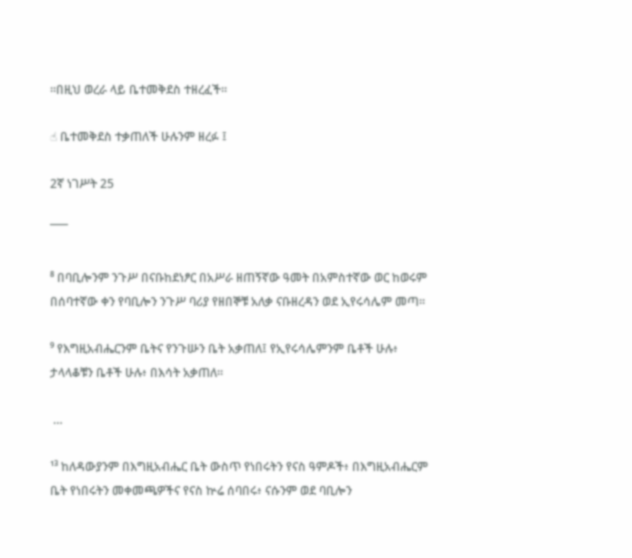።በዚህ ወረራ ላይ ቤተመቅደስ ተዘረፈች።

☝ ቤተመቅደስ ተቃጠለች ሁሉንም ዘረፉ ፤

2ኛ ነገሥት 25

¯¯¯

⁸ በባቢሎንም ንጉሥ በናቡከደነፆር በአሥራ ዘጠኝኛው ዓመት በአምስተኛው ወር ከወሩም በሰባተኛው ቀን የባቢሎን ንጉሥ ባሪያ የዘበኞቹ አለቃ ናቡዘረዳን ወደ ኢየሩሳሌም መጣ።

⁹ የእግዚአብሔርንም ቤትና የንጉሡን ቤት አቃጠለ፤ የኢየሩሳሌምንም ቤቶች ሁሉ፥ ታላላቆቹን ቤቶች ሁሉ፥ በእሳት አቃጠለ።

 …

¹³ ከለዳውያንም በእግዚአብሔር ቤት ውስጥ የነበሩትን የናስ ዓምዶች፥ በእግዚአብሔርም ቤት የነበሩትን መቀመጫዎችና የናስ ኵሬ ሰባበሩ፥ ናሱንም ወደ ባቢሎን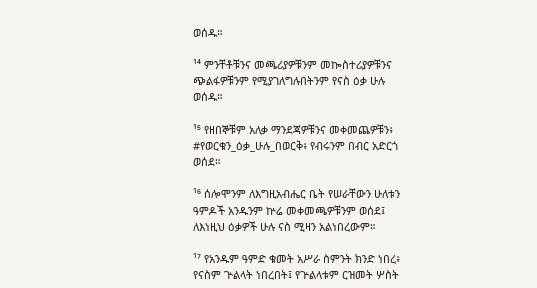ወሰዱ።

¹⁴ ምንቸቶቹንና መጫሪያዎቹንም መኰስተሪያዎቹንና ጭልፋዎቹንም የሚያገለግሉበትንም የናስ ዕቃ ሁሉ ወሰዱ።

¹⁵ የዘበኞቹም አለቃ ማንደጃዎቹንና መቀመጨዎቹን፥ #የወርቁን_ዕቃ_ሁሉ_በወርቅ፥ የብሩንም በብር አድርጎ ወሰደ።

¹⁶ ሰሎሞንም ለእግዚአብሔር ቤት የሠራቸውን ሁለቱን ዓምዶች አንዱንም ኵሬ መቀመጫዎቹንም ወሰደ፤ ለእነዚህ ዕቃዎች ሁሉ ናስ ሚዛን አልነበረውም።

¹⁷ የአንዱም ዓምድ ቁመት አሥራ ስምንት ክንድ ነበረ፥ የናስም ጕልላት ነበረበት፤ የጕልላቱም ርዝመት ሦስት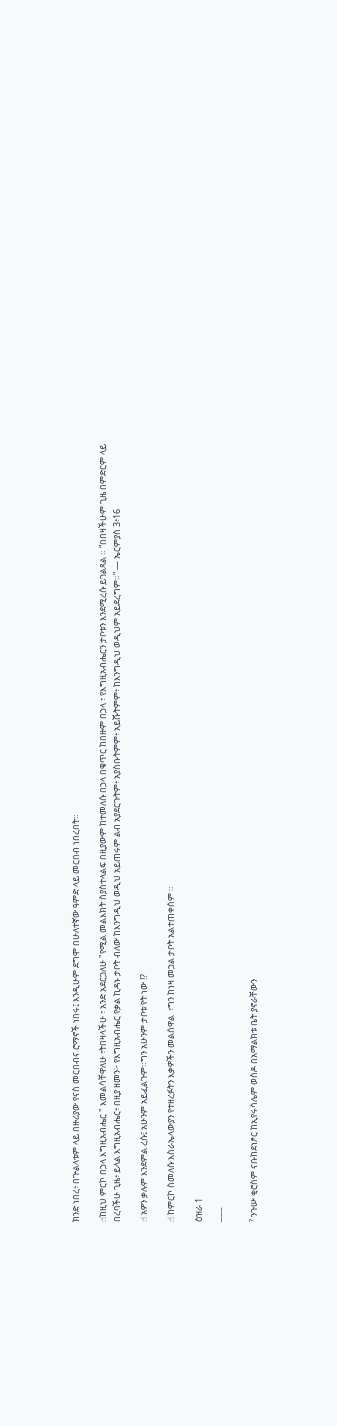ክንድ ነበረ፥ በጕልላቱም ላይ በዙሪያው የናስ መርበብና ሮማኖች ነበሩ፤ እንዲሁም ደግሞ በሁለተኛው ዓምድ ላይ መርበብ ነበረበት።

☝ከዚህ ምርኮ በኃላ እግዚአብሔር " እመልሳቸዋለሁ ፣ትበዛላችሁ ፣ አንድ አደርጋለሁ "የሚል መልእክት ስያስተላልፍ በዚያውም ከተመለሱ በኃላ በቁጥር ከበዙም በኃላ ፣ የእግዚአብሔርን ታቦቱን እንደሚረሱ ይገልጻል ። “በበዛችሁም ጊዜ በምድርም ላይ በረባችሁ ጊዜ፥ ይላል እግዚአብሔር፥ በዚያ ዘመን፦ የእግዚአብሔር የቃል ኪዳኑ ታቦት ብለው ከእንግዲህ ወዲህ አይጠሩም ልብ አያደርጉትም፥ አያስቡትምም፥ አይሹትምም፥ ከእንግዲህ ወዲህም አይደረግም።” — ኤርምያስ 3፥16

☝ አዎን ቃሉም እንደምል ረሱ፤ አሁንም አይፈልጉም።ግን አሁንም ታቦቱ የት ነው !?

☝ ከምርኮ ስመለሱ እስራኤላውያን የተዘረፉትን እቃዎችን መልሰዋል  ፣ግን ከነዛ መኃል ታቦት አልተጠቀሰም ።

ዕዝራ 1

¯¯¯

⁷ ንጉሡ ቂሮስም ናቡከደነፆር ከኢየሩሳሌም ወስዶ በአማልክቱ ቤት ያኖራቸውን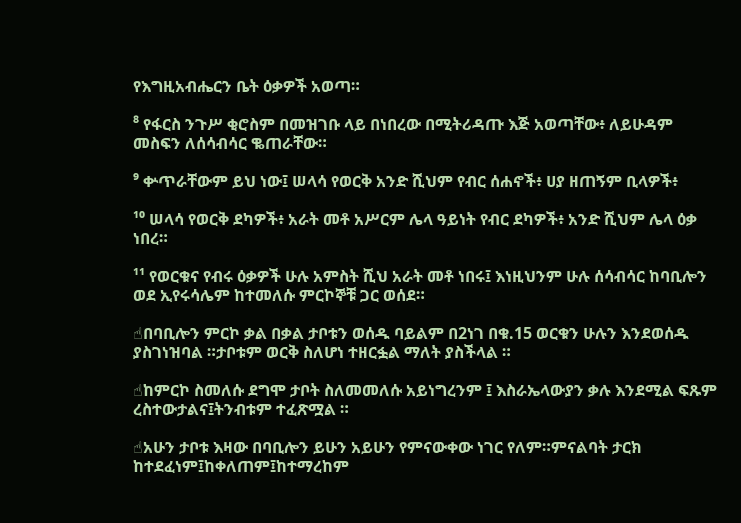የእግዚአብሔርን ቤት ዕቃዎች አወጣ።

⁸ የፋርስ ንጉሥ ቂሮስም በመዝገቡ ላይ በነበረው በሚትሪዳጡ እጅ አወጣቸው፥ ለይሁዳም መስፍን ለሰሳብሳር ቈጠራቸው።

⁹ ቍጥራቸውም ይህ ነው፤ ሠላሳ የወርቅ አንድ ሺህም የብር ሰሐኖች፥ ሀያ ዘጠኝም ቢላዎች፥

¹⁰ ሠላሳ የወርቅ ደካዎች፥ አራት መቶ አሥርም ሌላ ዓይነት የብር ደካዎች፥ አንድ ሺህም ሌላ ዕቃ ነበረ።

¹¹ የወርቁና የብሩ ዕቃዎች ሁሉ አምስት ሺህ አራት መቶ ነበሩ፤ እነዚህንም ሁሉ ሰሳብሳር ከባቢሎን ወደ ኢየሩሳሌም ከተመለሱ ምርኮኞቹ ጋር ወሰደ።

☝በባቢሎን ምርኮ ቃል በቃል ታቦቱን ወሰዱ ባይልም በ2ነገ በቁ.15 ወርቁን ሁሉን እንደወሰዱ ያስገነዝባል ።ታቦቱም ወርቅ ስለሆነ ተዘርፏል ማለት ያስችላል ።

☝ከምርኮ ስመለሱ ደግሞ ታቦት ስለመመለሱ አይነግረንም ፤ እስራኤላውያን ቃሉ እንደሚል ፍጹም ረስተውታልና፤ትንብቱም ተፈጽሟል ።

☝አሁን ታቦቱ እዛው በባቢሎን ይሁን አይሁን የምናውቀው ነገር የለም።ምናልባት ታርክ ከተደፈነም፤ከቀለጠም፤ከተማረከም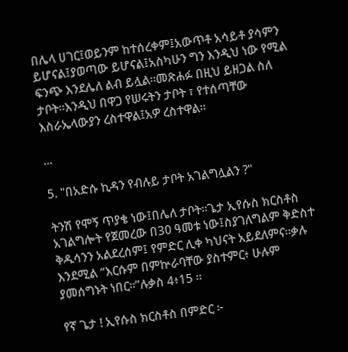በሌላ ሀገር፤ወይንም ከተሰረቀም፤አውጥቶ አሳይቶ ያሳምን ይሆናል፤ያወጣው ይሆናል፤አስካሁን ግን እንዲህ ነው የሚል ፍንጭ እንደሌለ ልብ ይሏል።መጽሐፉ በዚህ ይዘጋል ስለ ታቦት።እንዲህ በዋጋ የሠሩትን ታቦት ፣ የተሰጣቸው እስራኤላውያን ረስተዋል፤አዎ ረስተዋል።

...

5. "በአድሱ ኪዳን የብሉይ ታቦት አገልግሏልን ?"

ትንሽ የሞኝ ጥያቄ ነው፤በሌለ ታቦት።ጌታ ኢየሱስ ክርስቶስ አገልግሎት የጀመረው በ30 ዓመቱ ነው፤ስያገለግልም ቅድስተ ቅዱሳንን አልደረሰም፤ የምድር ሊቀ ካህናት አይደለምና።ቃሉ እንደሚል “እርሱም በምኵራባቸው ያስተምር፥ ሁሉም ያመሰግኑት ነበር።”ሉቃስ 4፥15 ።

የኛ ጌታ ! ኢየሱስ ክርስቶስ በምድር ፦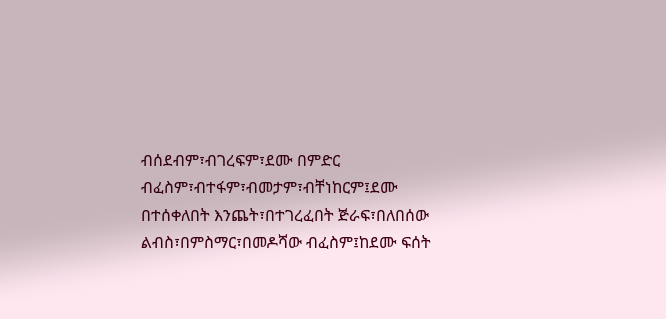ብሰደብም፣ብገረፍም፣ደሙ በምድር ብፈስም፣ብተፋም፣ብመታም፣ብቸነከርም፤ደሙ በተሰቀለበት እንጨት፣በተገረፈበት ጅራፍ፣በለበሰው ልብስ፣በምስማር፣በመዶሻው ብፈስም፤ከደሙ ፍሰት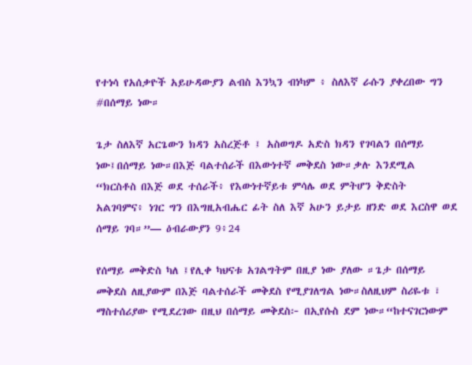የተነሳ የአሰቃዮች አይሁዳውያን ልብስ እንኳን ብነካም ፥ ስለእኛ ራሱን ያቀረበው ግን #በሰማይ ነው።

ጌታ ስለእኛ አርጌውን ክዳን አስረጅቶ ፤ አስወግዶ አድስ ክዳን የገባልን በሰማይ ነው፤በሰማይ ነው።በእጅ ባልተሰራች በእውነተኛ መቅደስ ነው።ቃሉ እንደሚል “ክርስቶስ በእጅ ወደ ተሰራች፥ የእውነተኛይቱ ምሳሌ ወደ ምትሆን ቅድስት አልገባምና፥ ነገር ግን በእግዚአብሔር ፊት ስለ እኛ አሁን ይታይ ዘንድ ወደ እርስዋ ወደ ሰማይ ገባ።”— ዕብራውያን 9፥24

የሰማይ መቅድስ ካለ ፤የሊቀ ካህናቱ አገልግትም በዚያ ነው ያለው ።ጌታ በሰማይ መቅደስ ለዚያውም በእጅ ባልተሰራች መቅደስ የሚያገለግል ነው።ስለዚህም ስሪዬቱ ፣ ማስተሰሪያው የሚደረገው በዚህ በሰማይ መቅደስ፦ በኢየሱስ ደም ነው።“ከተናገርነውም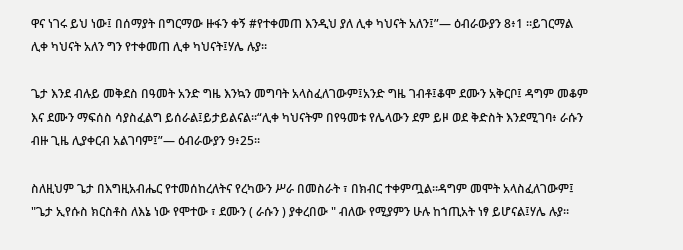ዋና ነገሩ ይህ ነው፤ በሰማያት በግርማው ዙፋን ቀኝ #የተቀመጠ እንዲህ ያለ ሊቀ ካህናት አለን፤”— ዕብራውያን 8፥1 ።ይገርማል ሊቀ ካህናት አለን ግን የተቀመጠ ሊቀ ካህናት፤ሃሌ ሉያ።

ጌታ እንደ ብሉይ መቅደስ በዓመት አንድ ግዜ እንኳን መግባት አላስፈለገውም፤አንድ ግዜ ገብቶ፤ቆሞ ደሙን አቅርቦ፤ ዳግም መቆም እና ደሙን ማፍሰስ ሳያስፈልግ ይሰራል፤ይታይልናል።“ሊቀ ካህናትም በየዓመቱ የሌላውን ደም ይዞ ወደ ቅድስት እንደሚገባ፥ ራሱን ብዙ ጊዜ ሊያቀርብ አልገባም፤”— ዕብራውያን 9፥25።

ስለዚህም ጌታ በእግዚአብሔር የተመሰከረለትና የረካውን ሥራ በመስራት ፣ በክብር ተቀምጧል።ዳግም መሞት አላስፈለገውም፤  "ጌታ ኢየሱስ ክርስቶስ ለእኔ ነው የሞተው ፣ ደሙን ( ራሱን ) ያቀረበው " ብለው የሚያምን ሁሉ ከኀጢአት ነፃ ይሆናል፤ሃሌ ሉያ።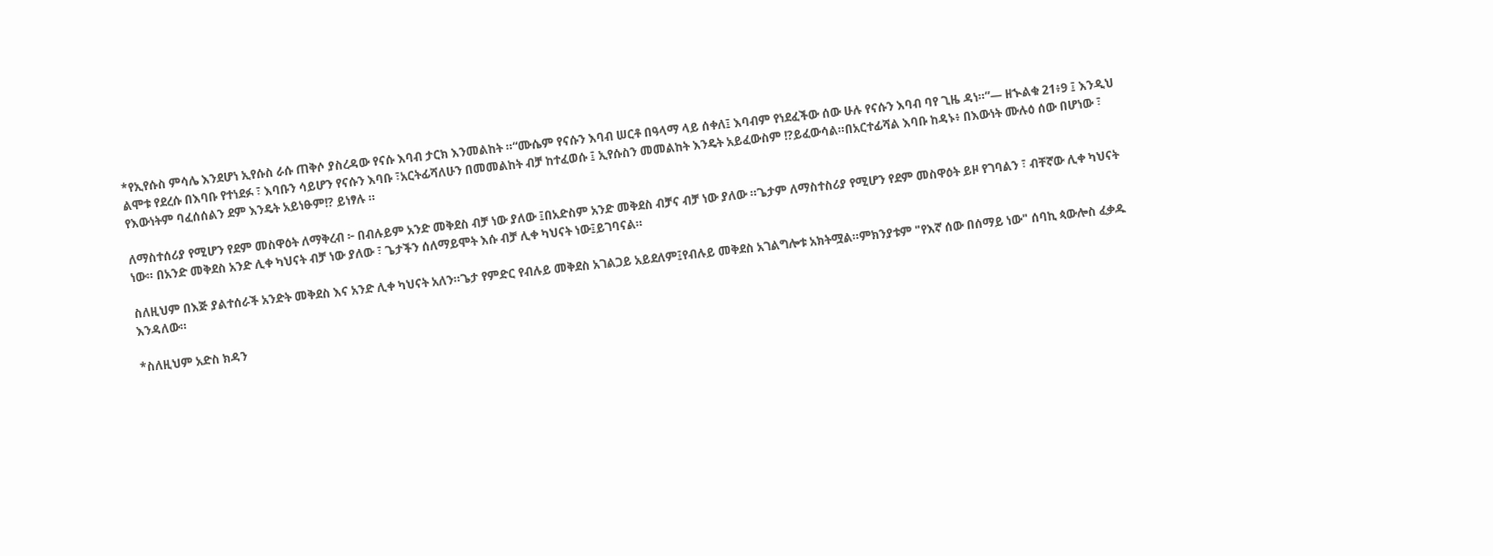*የኢየሱስ ምሳሌ እንደሆነ ኢየሱስ ራሱ ጠቅሶ ያስረዳው የናሱ እባብ ታርክ እንመልከት ።“ሙሴም የናሱን እባብ ሠርቶ በዓላማ ላይ ሰቀለ፤ እባብም የነደፈችው ሰው ሁሉ የናሱን እባብ ባየ ጊዜ ዳነ።”— ዘኍልቁ 21፥9 ፤ እንዲህ ልሞቱ የደረሱ በእባቡ የተነደፉ ፣ እባቡን ሳይሆን የናሱን እባቡ ፣አርትፊሻለሁን በመመልከት ብቻ ከተፈወሱ ፤ ኢየሱስን መመልከት እንዴት አይፈውስም !?ይፈውሳል።በአርተፊሻል እባቡ ከዳኑ፥ በእውነት ሙሉዕ ሰው በሆነው ፣ የእውነትም ባፈሰሰልን ደም እንዴት አይነፁም!? ይነፃሉ ።

ለማስተሰሪያ የሚሆን የደም መስዋዕት ለማቅረብ ፦ በብሉይም አንድ መቅደስ ብቻ ነው ያለው ፤በአድስም አንድ መቅደስ ብቻና ብቻ ነው ያለው ።ጌታም ለማስተስሪያ የሚሆን የደም መስዋዕት ይዞ የገባልን ፣ ብቸኛው ሊቀ ካህናት ነው። በአንድ መቅደስ አንድ ሊቀ ካህናት ብቻ ነው ያለው ፣ ጌታችን ሰለማይሞት እሱ ብቻ ሊቀ ካህናት ነው፤ይገባናል።

ስለዚህም በእጅ ያልተሰራች አንድት መቅደስ እና አንድ ሊቀ ካህናት አለን።ጌታ የምድር የብሉይ መቅደስ አገልጋይ አይደለም፤የብሉይ መቅደስ አገልግሎቱ አክትሟል።ምክንያቱም "የእኛ ሰው በሰማይ ነው" ሰባኪ ጳውሎስ ፈቃዱ እንዳለው።

*ስለዚህም አድስ ክዳን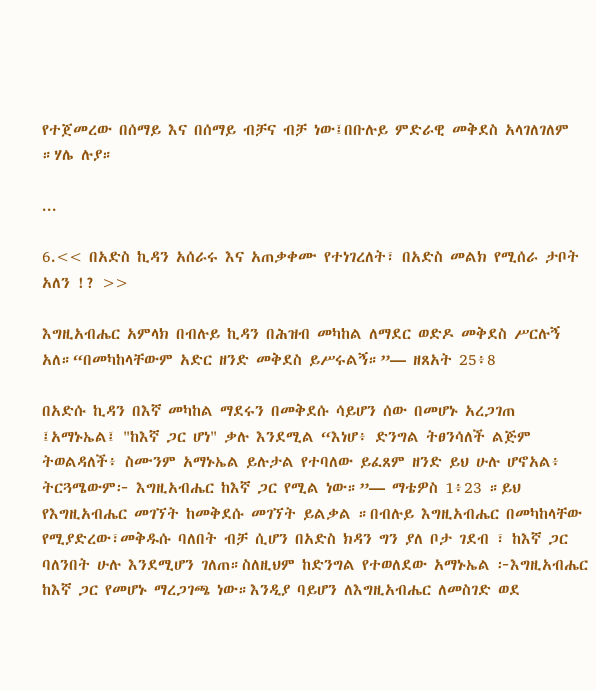የተጀመረው በሰማይ እና በሰማይ ብቻና ብቻ ነው፤በቡሉይ ምድራዊ መቅደስ አላገለገለም ።ሃሌ ሉያ።

...

6.<< በአድስ ኪዳን አሰራሩ እና አጠቃቀሙ የተነገረለት፣ በአድስ መልክ የሚሰራ ታቦት አለን !? >>

እግዚአብሔር አምላክ በብሉይ ኪዳን በሕዝብ መካከል ለማደር ወድዶ መቅደስ ሥርሉኝ አለ።“በመካከላቸውም አድር ዘንድ መቅደስ ይሥሩልኝ።”— ዘጸአት 25፥8

በአድሱ ኪዳን በእኛ መካከል ማደሩን በመቅደሱ ሳይሆን ሰው በመሆኑ አረጋገጠ ፤አማኑኤል፤ "ከእኛ ጋር ሆነ" ቃሉ እንደሚል “እነሆ፥ ድንግል ትፀንሳለች ልጅም ትወልዳለች፥ ስሙንም አማኑኤል ይሉታል የተባለው ይፈጸም ዘንድ ይህ ሁሉ ሆኖአል፥ ትርጓሜውም፦ እግዚአብሔር ከእኛ ጋር የሚል ነው።”— ማቴዎስ 1፥23 ።ይህ የእግዚአብሔር መገኘት ከመቅደሱ መገኘት ይልቃል ።በብሉይ እግዚአብሔር በመካከላቸው የሚያድረው፣መቅዱሱ ባለበት ብቻ ሲሆን በአድስ ክዳን ግን ያለ ቦታ ገደብ ፣ ከእኛ ጋር ባለንበት ሁሉ እንደሚሆን ገለጠ።ስለዚህም ከድንግል የተወለደው አማኑኤል ፦እግዚአብሔር ከእኛ ጋር የመሆኑ ማረጋገጫ ነው።እንዲያ ባይሆን ለእግዚአብሔር ለመስገድ ወደ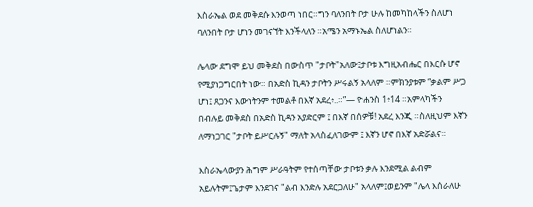እስራኤል ወደ መቅደሱ እንወጣ ነበር።ግን ባለንበት ቦታ ሁሉ ከመካከላችን ስለሆነ ባለንበት ቦታ ሆነን መገናኘት እንችላለን ።አሜን አማኑኤል ስለሆነልን።

ሌላው ደግሞ ይህ መቅደስ በውስጥ "ታቦት"አለው፤ታቦቱ እግዚአብሔር በእርሱ ሆኖ የሚያነጋግርበት ነው። በአድስ ኪዳን ታቦትን ሥሩልኝ አላለም ።ምክንያቱም “ቃልም ሥጋ ሆነ፤ ጸጋንና እውነትንም ተመልቶ በእኛ አደረ፥..።”— ዮሐንስ 1፥14 ።አምላካችን በብሉይ መቅደስ በአድስ ኪዳን አያድርም ፤ በእኛ በሰዎቹ! አደረ እንጂ ።ስለዚህም እኛን ለማነጋገር "ታቦት ይሥርሉኝ" ማለት አላስፈለገውም ፤ እኛን ሆኖ በእኛ አድሯልና።

እስራኤላውያን ሕግም ሥራዓትም የተሰጣቸው ታቦቱን ቃሉ እንደሚል ልብም አይሉትም፤ጌታም እንደገና "ልብ እንድሉ አደርጋለሁ" አላለም፤ወይንም "ሌላ እሰራለሁ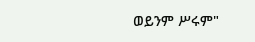ወይንም ሥሩም"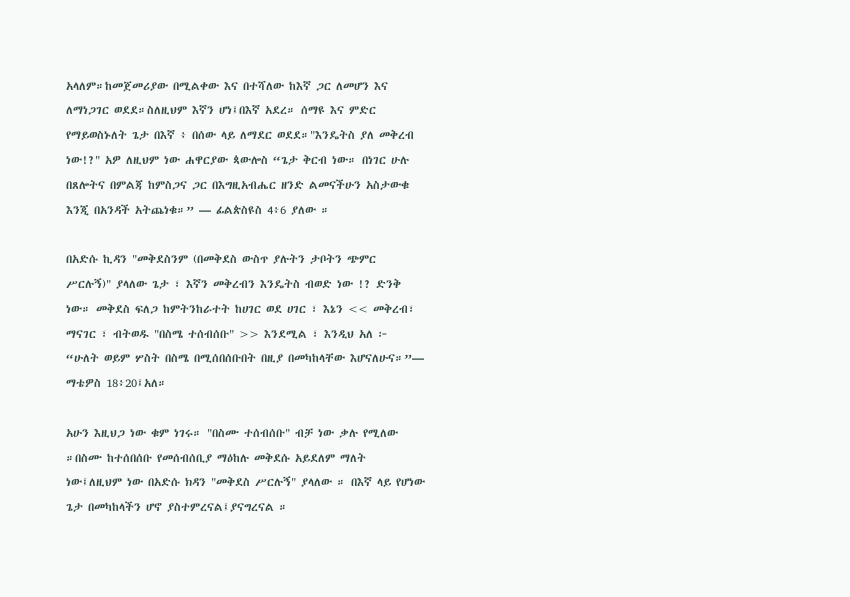አላለም።ከመጀመሪያው በሚልቀው እና በተሻለው ከእኛ ጋር ለመሆን እና ለማነጋገር ወደደ።ስለዚህም እኛን ሆነ፤በእኛ አደረ። ሰማዩ እና ምድር የማይወስኑለት ጌታ በእኛ ፥ በሰው ላይ ለማደር ወደደ።"እንዴትስ ያለ መቅረብ ነው!?" አዎ ለዚህም ነው ሐዋርያው ጳውሎስ “ጌታ ቅርብ ነው። በነገር ሁሉ በጸሎትና በምልጃ ከምስጋና ጋር በእግዚአብሔር ዘንድ ልመናችሁን አስታውቁ እንጂ በአንዳች አትጨነቁ።” — ፊልጵስዩስ 4፥6 ያለው ።

በአድሱ ኪዳን "መቅደስንም (በመቅደስ ውስጥ ያሉትን ታቦትን ጭምር ሥርሉኝ)" ያላለው ጌታ ፣ እኛን መቅረብን እንዴትስ ብወድ ነው !? ድንቅ ነው። መቅደስ ፍለጋ ከምትንከራተት ከሀገር ወደ ሀገር ፣ እኔን << መቅረብ፣ ማናገር ፣ ብትወዱ "በስሜ ተሰብሰቡ" >> እንደሚል ፣ እንዲህ አለ ፦ “ሁለት ወይም ሦስት በስሜ በሚሰበሰቡበት በዚያ በመካከላቸው እሆናለሁና።”— ማቴዎስ 18፥20፤አለ።

አሁን እዚህጋ ነው ቁም ነገሩ። "በስሙ ተሰብሰቡ" ብቻ ነው ቃሉ የሚለው ።በስሙ ከተሰበሰቡ የመሰብሰቢያ ማዕከሉ መቅደሱ አይደለም ማለት ነው፤ለዚህም ነው በአድሱ ክዳን "መቅደስ ሥርሉኝ" ያላለው ። በእኛ ላይ የሆነው ጌታ በመካከላችን ሆኖ ያስተምረናል፤ያናግረናል ።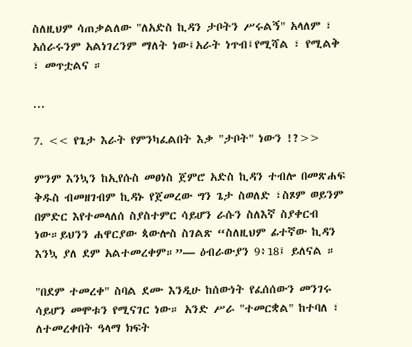ስለዚህም ሳጠቃልለው "ለአድስ ኪዳን ታቦትን ሥሩልኝ" አላለም ፣ አሰራሩንም አልነገረንም ማለት ነው፤አራት ነጥብ፤የሚሻል ፣ የሚልቅ ፣ መጥቷልና ።

...

7. << የጌታ እራት የምንካፈልበት እቃ "ታቦት" ነውን !?>>

ምንም እንኳን ከኢየሱስ መፀነስ ጀምሮ አድስ ኪዳን ተብሎ በመጽሐፍ ቅዱስ ብመዘገብም ኪዳኑ የጀመረው ግን ጌታ ስወለድ ፣ስጾም ወይንም በምድር እየተመላለሰ ስያስተምር ሳይሆን ራሱን ስለእኛ ስያቀርብ ነው።ይህንን ሐዋርያው ጳውሎስ ስገልጽ “ስለዚህም ፊተኛው ኪዳን እንኳ ያለ ደም አልተመረቀም።”— ዕብራውያን 9፥18፤ ይለናል ።

"በደም ተመረቀ" ስባል ደሙ እንዲሁ ከሰውነት የፈሰሰውን መንገሩ ሳይሆን መሞቱን የሚናገር ነው። አንድ ሥራ "ተመርቋል" ከተባለ ፣ ለተመረቀበት ዓላማ ክፍት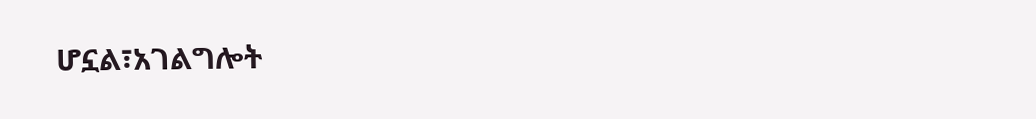ሆኗል፣አገልግሎት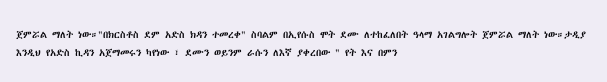ጀምሯል ማለት ነው።"በክርስቶስ ደም አድስ ክዳን ተመረቀ" ስባልም በኢየሱስ ሞት ደሙ ለተከፈለበት ዓላማ አገልግሎት ጀምሯል ማለት ነው።ታዲያ እንዲህ የአድስ ኪዳን አጀማመሩን ካየነው ፣ ደሙን ወይንም ራሱን ለእኛ ያቀረበው " የት እና በምን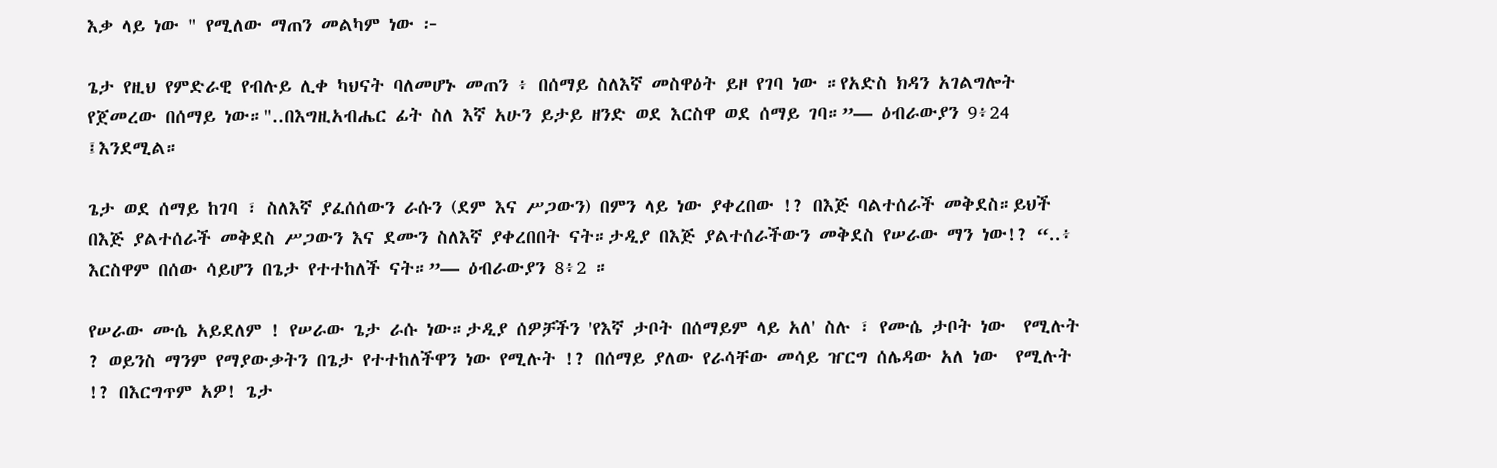እቃ ላይ ነው " የሚለው ማጠን መልካም ነው ፦

ጌታ የዚህ የምድራዊ የብሉይ ሊቀ ካህናት ባለመሆኑ መጠን ፥ በሰማይ ስለእኛ መስዋዕት ይዞ የገባ ነው ።የአድስ ክዳን አገልግሎት የጀመረው በሰማይ ነው።"..በእግዚአብሔር ፊት ስለ እኛ አሁን ይታይ ዘንድ ወደ እርስዋ ወደ ሰማይ ገባ።”— ዕብራውያን 9፥24 ፤እንደሚል።

ጌታ ወደ ሰማይ ከገባ ፣ ስለእኛ ያፈሰሰውን ራሱን (ደም እና ሥጋውን) በምን ላይ ነው ያቀረበው !? በእጅ ባልተሰራች መቅደስ።ይህች በእጅ ያልተሰራች መቅደስ ሥጋውን እና ደሙን ስለእኛ ያቀረበበት ናት።ታዲያ በእጅ ያልተሰራችውን መቅደስ የሠራው ማን ነው!? “..፥ እርስዋም በሰው ሳይሆን በጌታ የተተከለች ናት።”— ዕብራውያን 8፥2 ።

የሠራው ሙሴ አይደለም ! የሠራው ጌታ ራሱ ነው።ታዲያ ሰዎቻችን 'የእኛ ታቦት በሰማይም ላይ አለ' ስሉ ፣ የሙሴ ታቦት ነው  የሚሉት ? ወይንስ ማንም የማያውቃትን በጌታ የተተከለችዋን ነው የሚሉት !? በሰማይ ያለው የራሳቸው መሳይ ዠርግ ሰሌዳው አለ ነው  የሚሉት !? በእርግጥም አዎ! ጌታ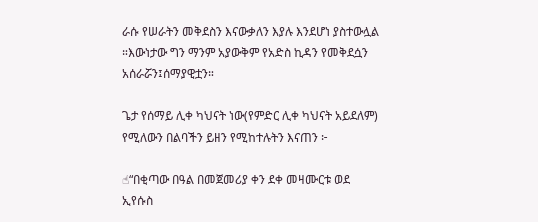ራሱ የሠራትን መቅደስን እናውቃለን እያሉ እንደሆነ ያስተውሏል ።እውነታው ግን ማንም አያውቅም የአድስ ኪዳን የመቅደሷን አሰራሯን፤ሰማያዊቷን።

ጌታ የሰማይ ሊቀ ካህናት ነው(የምድር ሊቀ ካህናት አይደለም) የሚለውን በልባችን ይዘን የሚከተሉትን እናጠን ፦

☝“በቂጣው በዓል በመጀመሪያ ቀን ደቀ መዛሙርቱ ወደ ኢየሱስ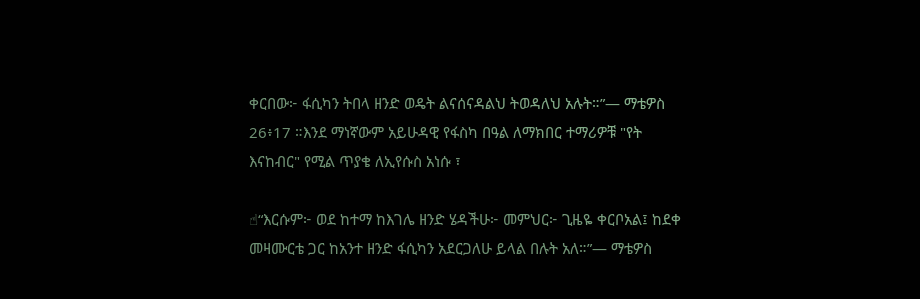ቀርበው፦ ፋሲካን ትበላ ዘንድ ወዴት ልናሰናዳልህ ትወዳለህ አሉት።”— ማቴዎስ 26፥17 ።እንደ ማነኛውም አይሁዳዊ የፋስካ በዓል ለማክበር ተማሪዎቹ "የት እናከብር" የሚል ጥያቄ ለኢየሱስ አነሱ ፣

☝“እርሱም፦ ወደ ከተማ ከእገሌ ዘንድ ሄዳችሁ፦ መምህር፦ ጊዜዬ ቀርቦአል፤ ከደቀ መዛሙርቴ ጋር ከአንተ ዘንድ ፋሲካን አደርጋለሁ ይላል በሉት አለ።”— ማቴዎስ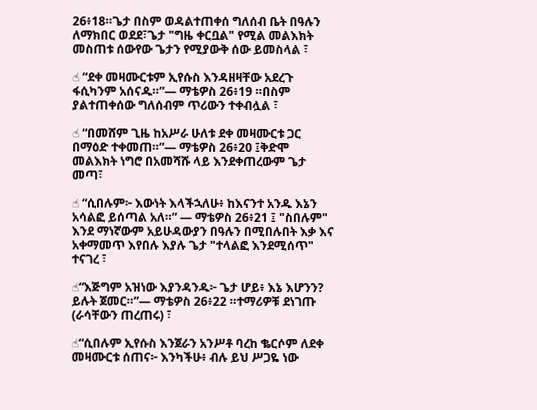26፥18።ጌታ በስም ወዳልተጠቀሰ ግለሰብ ቤት በዓሉን ለማክበር ወደደ፣ጌታ "ግዜ ቀርቧል" የሚል መልእክት መስጠቱ ሰውየው ጌታን የሚያውቅ ሰው ይመስላል ፣

☝ “ደቀ መዛሙርቱም ኢየሱስ እንዳዘዛቸው አደረጉ ፋሲካንም አሰናዱ።”— ማቴዎስ 26፥19 ።በስም ያልተጠቀሰው ግለሰብም ጥሪውን ተቀብሏል ፣

☝ “በመሸም ጊዜ ከአሥራ ሁለቱ ደቀ መዛሙርቱ ጋር በማዕድ ተቀመጠ።”— ማቴዎስ 26፥20 ፤ቅድሞ መልእክት ነግሮ በአመሻሹ ላይ እንደቀጠረውም ጌታ መጣ፣

☝ “ሲበሉም፦ እውነት እላችኋለሁ፥ ከእናንተ አንዱ እኔን አሳልፎ ይሰጣል አለ።” — ማቴዎስ 26፥21 ፤ "ስበሉም" እንደ ማነኛውም አይሁዳውያን በዓሉን በሚበሉበት እቃ እና አቀማመጥ እየበሉ እያሉ ጌታ "ተላልፎ እንደሚሰጥ" ተናገረ ፣

☝“እጅግም አዝነው እያንዳንዱ፦ ጌታ ሆይ፥ እኔ እሆንን? ይሉት ጀመር።”— ማቴዎስ 26፥22 ።ተማሪዎቹ ደነገጡ (ራሳቸውን ጠረጠሩ) ፣

☝“ሲበሉም ኢየሱስ እንጀራን አንሥቶ ባረከ ቈርሶም ለደቀ መዛሙርቱ ሰጠና፦ እንካችሁ፥ ብሉ ይህ ሥጋዬ ነው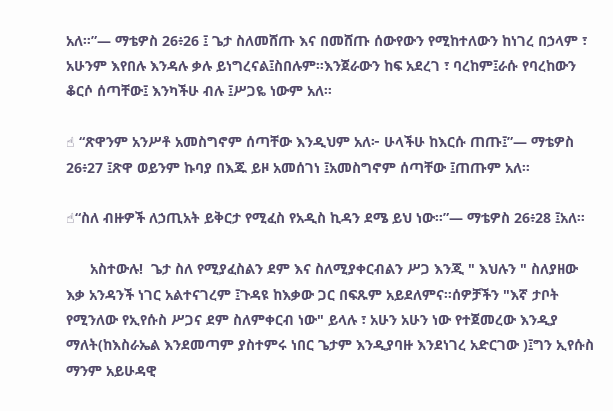አለ።”— ማቴዎስ 26፥26 ፤ ጌታ ስለመሸጡ እና በመሸጡ ሰውየውን የሚከተለውን ከነገረ በኃላም ፣ አሁንም እየበሉ እንዳሉ ቃሉ ይነግረናል፤ስበሉም።እንጀራውን ከፍ አደረገ ፣ ባረከም፤ራሱ የባረከውን ቆርሶ ሰጣቸው፤ እንካችሁ ብሉ ፤ሥጋዬ ነውም አለ።

☝ “ጽዋንም አንሥቶ አመስግኖም ሰጣቸው እንዲህም አለ፦ ሁላችሁ ከእርሱ ጠጡ፤”— ማቴዎስ 26፥27 ፤ጽዋ ወይንም ኩባያ በእጁ ይዞ አመሰገነ ፤አመስግኖም ሰጣቸው ፤ጠጡም አለ።

☝“ስለ ብዙዎች ለኃጢአት ይቅርታ የሚፈስ የአዲስ ኪዳን ደሜ ይህ ነው።”— ማቴዎስ 26፥28 ፤አለ።

      አስተውሉ!  ጌታ ስለ የሚያፈስልን ደም እና ስለሚያቀርብልን ሥጋ እንጂ " እህሉን " ስለያዘው እቃ አንዳንች ነገር አልተናገረም ፤ጉዳዩ ከእቃው ጋር በፍጹም አይደለምና።ሰዎቻችን "እኛ ታቦት የሚንለው የኢየሱስ ሥጋና ደም ስለምቀርብ ነው" ይላሉ ፣ አሁን አሁን ነው የተጀመረው እንዲያ ማለት(ከእስራኤል እንደመጣም ያስተምሩ ነበር ጌታም እንዲያባዙ እንደነገረ አድርገው )፤ግን ኢየሱስ ማንም አይሁዳዊ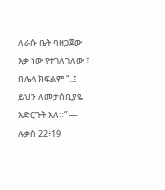ለራሱ ቤት ባዘጋጀው እቃ ነው የተገለገለው ፣ በሌላ ክፍልም “..፤ ይህን ለመታሰቢያዬ አድርጉት አለ።” — ሉቃስ 22፥19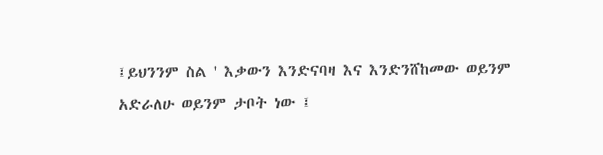፤ይህንንም ስል ' እቃውን እንድናባዛ እና እንድንሸከመው ወይንም አድራለሁ ወይንም ታቦት ነው ፤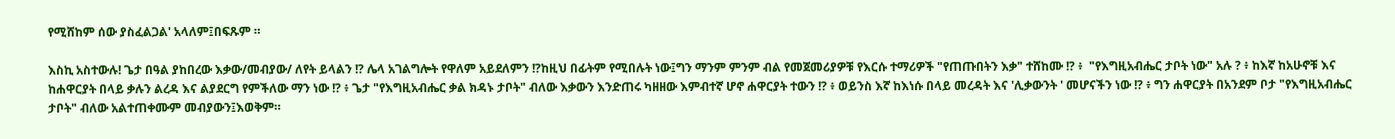የሚሸከም ሰው ያስፈልጋል' አላለም፤በፍጹም ።

እስኪ አስተውሉ! ጌታ በዓል ያከበረው እቃው/መብያው/ ለየት ይላልን !? ሌላ አገልግሎት የዋለም አይደለምን !?ከዚህ በፊትም የሚበሉት ነው፤ግን ማንም ምንም ብል የመጀመሪያዎቹ የእርሱ ተማሪዎች "የጠጡበትን እቃ" ተሸከሙ !? ፥  "የእግዚአብሔር ታቦት ነው" አሉ ? ፥ ከእኛ ከአሁኖቹ እና ከሐዋርያት በላይ ቃሉን ልረዳ እና ልያደርግ የምችለው ማን ነው !? ፥ ጌታ "የእግዚአብሔር ቃል ክዳኑ ታቦት" ብለው እቃውን እንድጠሩ ካዘዘው እምብተኛ ሆኖ ሐዋርያት ተውን !? ፥ ወይንስ እኛ ከእነሱ በላይ መረዳት እና 'ሊቃውንት ' መሆናችን ነው !? ፥ ግን ሐዋርያት በአንደም ቦታ "የእግዚአብሔር ታቦት" ብለው አልተጠቀሙም መብያውን፤እወቅም።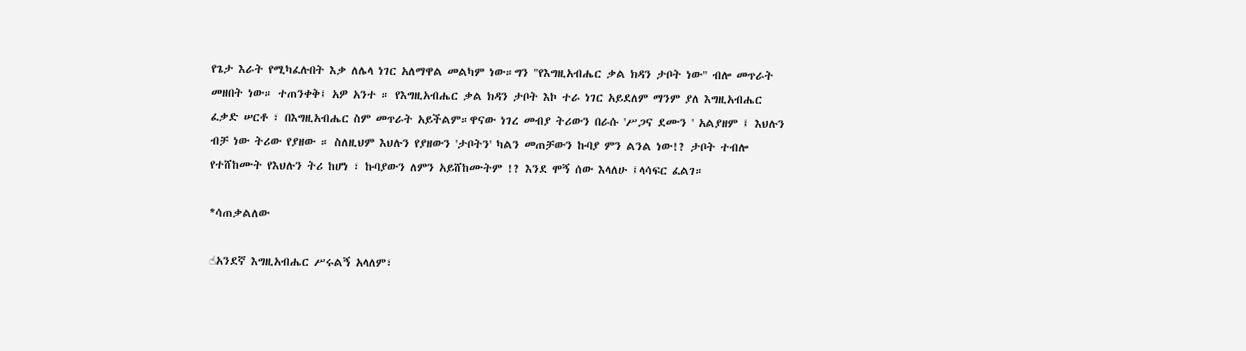የጌታ እራት የሚካፈሉበት እቃ ለሌላ ነገር አለማዋል መልካም ነው።ግን "የእግዚአብሔር ቃል ክዳን ታቦት ነው" ብሎ መጥራት መዘበት ነው። ተጠንቀቅ፤ አዎ አንተ ። የእግዚአብሔር ቃል ክዳን ታቦት እኮ ተራ ነገር አይደለም ማንም ያለ እግዚአብሔር ፈቃድ ሠርቶ ፣ በእግዚአብሔር ስም መጥራት አይችልም።ዋናው ነገረ መብያ ትሪውን በራሱ 'ሥጋና ደሙን ' አልያዘም ፤ እህሉን ብቻ ነው ትሪው የያዘው ። ስለዚህም እህሉን የያዘውን 'ታቦትን' ካልን መጠቻውን ኩባያ ምን ልንል ነው!? ታቦት ተብሎ የተሸከሙት የእህሉን ትሪ ከሆነ ፣ ኩባያውን ለምን አይሸከሙትም !? እንደ ሞኝ ሰው እላለሁ ፤ላሳፍር ፈልገ።

*ሳጠቃልለው

☝አንደኛ እግዚአብሔር ሥሩልኝ አላለም፣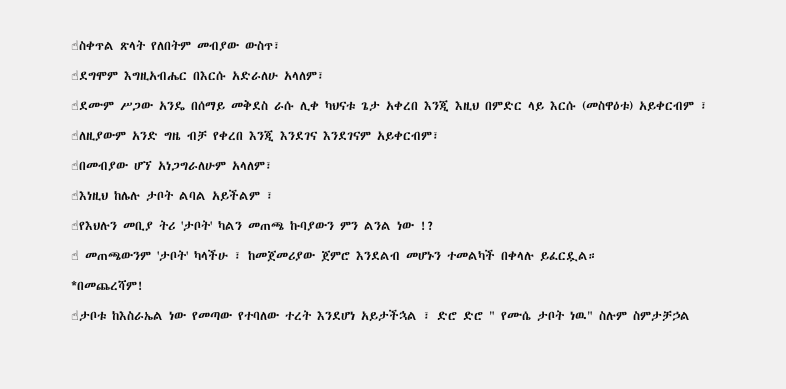☝ስቀጥል ጽላት የለበትም መብያው ውስጥ፣

☝ደግሞም እግዚአብሔር በእርሱ አድራለሁ አላለም፣

☝ደሙም ሥጋው አንዴ በሰማይ መቅደስ ራሱ ሊቀ ካህናቱ ጌታ አቀረበ እንጂ እዚህ በምድር ላይ እርሱ (መስዋዕቱ) አይቀርብም ፣

☝ለዚያውም አንድ ግዜ ብቻ የቀረበ እንጂ እንደገና እንደገናም አይቀርብም፣

☝በመብያው ሆኘ አነጋግራለሁም አላለም፣

☝እነዚህ ከሌሉ ታቦት ልባል አይችልም ፣

☝የእህሉን መቢያ ትሪ 'ታቦት' ካልን መጠጫ ኩባያውን ምን ልንል ነው !?

☝ መጠጫውንም 'ታቦት' ካላችሁ ፣ ከመጀመሪያው ጀምሮ እንደልብ መሆኑን ተመልካች በቀላሉ ይፈርዷል።

*በመጨረሻም!

☝ታቦቱ ከእስራኤል ነው የመጣው የተባለው ተረት እንደሆነ አይታችኋል ፣ ድሮ ድሮ " የሙሴ ታቦት ነዉ" ስሉም ስምታቻኃል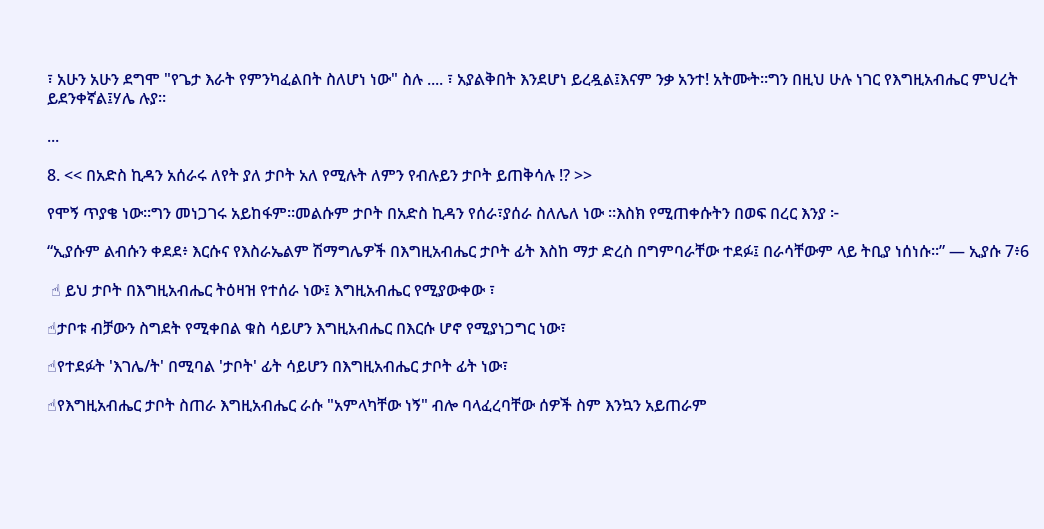፣ አሁን አሁን ደግሞ "የጌታ እራት የምንካፈልበት ስለሆነ ነው" ስሉ .... ፣ አያልቅበት እንደሆነ ይረዷል፤እናም ንቃ አንተ! አትሙት።ግን በዚህ ሁሉ ነገር የእግዚአብሔር ምህረት ይደንቀኛል፤ሃሌ ሉያ።

...

8. << በአድስ ኪዳን አሰራሩ ለየት ያለ ታቦት አለ የሚሉት ለምን የብሉይን ታቦት ይጠቅሳሉ !? >>

የሞኝ ጥያቄ ነው።ግን መነጋገሩ አይከፋም።መልሱም ታቦት በአድስ ኪዳን የሰራ፣ያሰራ ስለሌለ ነው ።እስክ የሚጠቀሱትን በወፍ በረር እንያ ፦

“ኢያሱም ልብሱን ቀደደ፥ እርሱና የእስራኤልም ሽማግሌዎች በእግዚአብሔር ታቦት ፊት እስከ ማታ ድረስ በግምባራቸው ተደፉ፤ በራሳቸውም ላይ ትቢያ ነሰነሱ።” — ኢያሱ 7፥6

 ☝ ይህ ታቦት በእግዚአብሔር ትዕዛዝ የተሰራ ነው፤ እግዚአብሔር የሚያውቀው ፣

☝ታቦቱ ብቻውን ስግደት የሚቀበል ቁስ ሳይሆን እግዚአብሔር በእርሱ ሆኖ የሚያነጋግር ነው፣

☝የተደፉት 'እገሌ/ት' በሚባል 'ታቦት' ፊት ሳይሆን በእግዚአብሔር ታቦት ፊት ነው፣

☝የእግዚአብሔር ታቦት ስጠራ እግዚአብሔር ራሱ "አምላካቸው ነኝ" ብሎ ባላፈረባቸው ሰዎች ስም እንኳን አይጠራም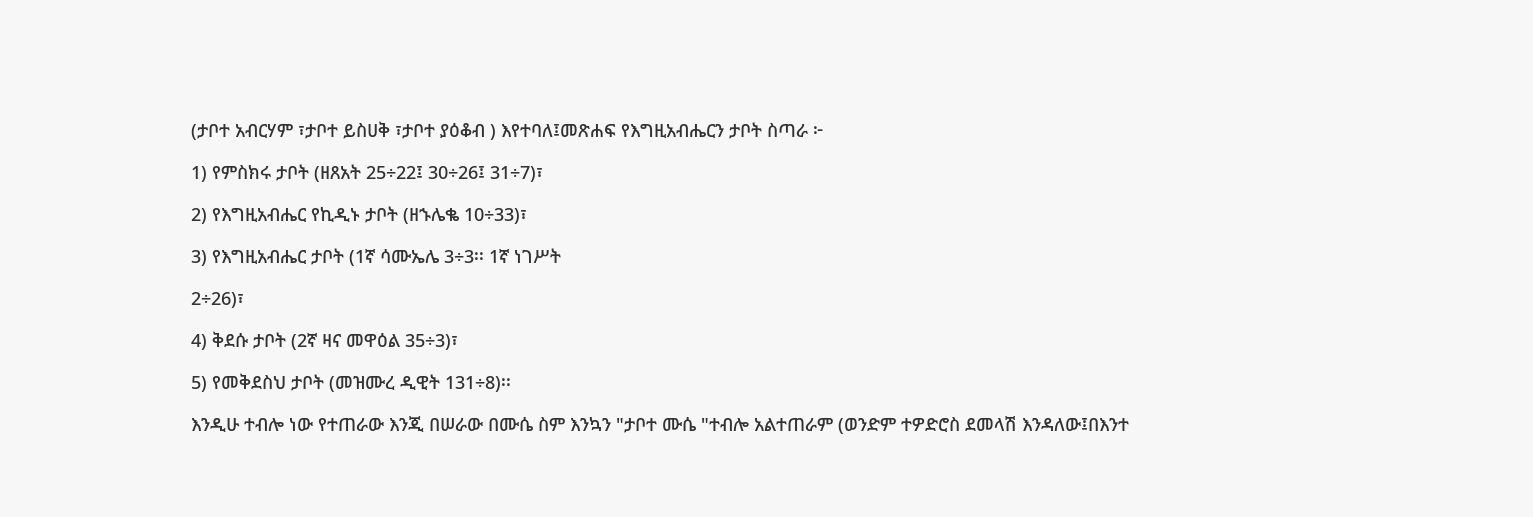(ታቦተ አብርሃም ፣ታቦተ ይስሀቅ ፣ታቦተ ያዕቆብ ) እየተባለ፤መጽሐፍ የእግዚአብሔርን ታቦት ስጣራ ፦

1) የምስክሩ ታቦት (ዘጸአት 25÷22፤ 30÷26፤ 31÷7)፣

2) የእግዚአብሔር የኪዲኑ ታቦት (ዘኁሌቈ 10÷33)፣

3) የእግዚአብሔር ታቦት (1ኛ ሳሙኤሌ 3÷3፡፡ 1ኛ ነገሥት

2÷26)፣

4) ቅደሱ ታቦት (2ኛ ዛና መዋዕል 35÷3)፣

5) የመቅደስህ ታቦት (መዝሙረ ዲዊት 131÷8)፡፡

እንዲሁ ተብሎ ነው የተጠራው እንጂ በሠራው በሙሴ ስም እንኳን "ታቦተ ሙሴ "ተብሎ አልተጠራም (ወንድም ተዎድሮስ ደመላሽ እንዳለው፤በእንተ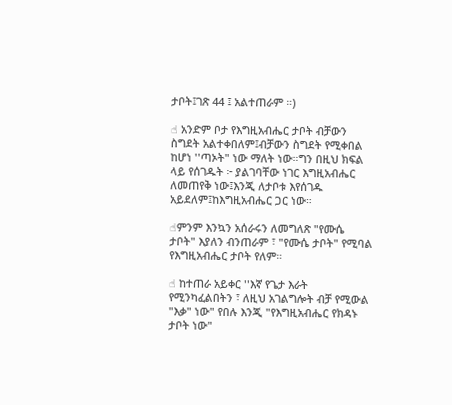ታቦት፤ገጽ 44 ፤ አልተጠራም ።)

☝ አንድም ቦታ የእግዚአብሔር ታቦት ብቻውን ስግደት አልተቀበለም፤ብቻውን ስግደት የሚቀበል ከሆነ ''ጣኦት" ነው ማለት ነው።ግን በዚህ ክፍል ላይ የሰገዱት ፦ ያልገባቸው ነገር እግዚአብሔር ለመጠየቅ ነው፤እንጂ ለታቦቱ እየሰገዱ አይደለም፤ከእግዚአብሔር ጋር ነው።

☝ምንም እንኳን አሰራሩን ለመግለጽ "የሙሴ ታቦት" እያለን ብንጠራም ፣ "የሙሴ ታቦት" የሚባል የእግዚአብሔር ታቦት የለም።

☝ ከተጠራ አይቀር ''እኛ የጌታ እራት የሚንካፈልበትን ፣ ለዚህ አገልግሎት ብቻ የሚውል "እቃ" ነው" የበሉ እንጂ "የእግዚአብሔር የክዳኑ ታቦት ነው"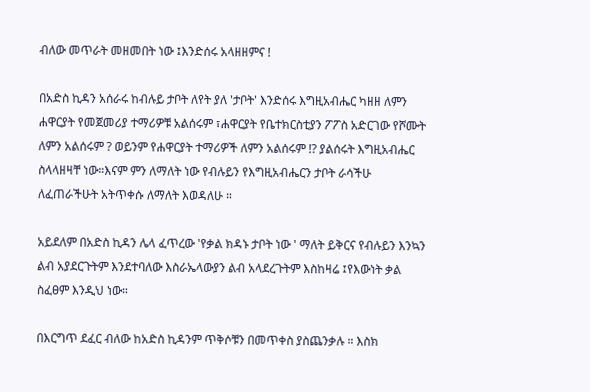ብለው መጥራት መዘመበት ነው ፤እንድሰሩ አላዘዘምና !

በአድስ ኪዳን አሰራሩ ከብሉይ ታቦት ለየት ያለ 'ታቦት' እንድሰሩ እግዚአብሔር ካዘዘ ለምን ሐዋርያት የመጀመሪያ ተማሪዎቹ አልሰሩም ፣ሐዋርያት የቤተክርስቲያን ፖፖስ አድርገው የሾሙት ለምን አልሰሩም ? ወይንም የሐዋርያት ተማሪዎች ለምን አልሰሩም !? ያልሰሩት እግዚአብሔር ስላላዘዛቸ ነው።እናም ምን ለማለት ነው የብሉይን የእግዚአብሔርን ታቦት ራሳችሁ ለፈጠራችሁት አትጥቀሱ ለማለት እወዳለሁ ።

አይደለም በአድስ ኪዳን ሌላ ፈጥረው 'የቃል ክዳኑ ታቦት ነው ' ማለት ይቅርና የብሉይን እንኳን ልብ አያደርጉትም እንደተባለው እስራኤላውያን ልብ አላደረጉትም እስከዛሬ ፤የእውነት ቃል ስፈፀም እንዲህ ነው።

በእርግጥ ደፈር ብለው ከአድስ ኪዳንም ጥቅሶቹን በመጥቀስ ያስጨንቃሉ ። እስክ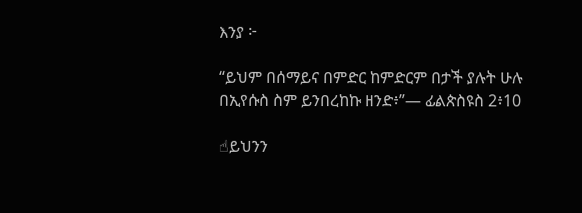እንያ ፦

“ይህም በሰማይና በምድር ከምድርም በታች ያሉት ሁሉ በኢየሱስ ስም ይንበረከኩ ዘንድ፥”— ፊልጵስዩስ 2፥10

☝ይህንን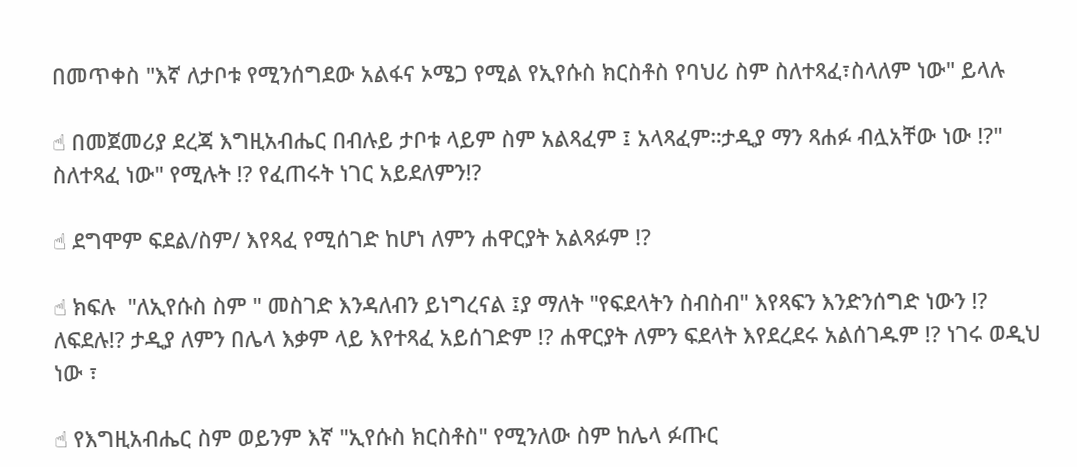በመጥቀስ "እኛ ለታቦቱ የሚንሰግደው አልፋና ኦሜጋ የሚል የኢየሱስ ክርስቶስ የባህሪ ስም ስለተጻፈ፣ስላለም ነው" ይላሉ

☝ በመጀመሪያ ደረጃ እግዚአብሔር በብሉይ ታቦቱ ላይም ስም አልጻፈም ፤ አላጻፈም።ታዲያ ማን ጻሐፉ ብሏአቸው ነው !?" ስለተጻፈ ነው" የሚሉት !? የፈጠሩት ነገር አይደለምን!?

☝ ደግሞም ፍደል/ስም/ እየጻፈ የሚሰገድ ከሆነ ለምን ሐዋርያት አልጻፉም !?

☝ ክፍሉ  "ለኢየሱስ ስም " መስገድ እንዳለብን ይነግረናል ፤ያ ማለት "የፍደላትን ስብስብ" እየጻፍን እንድንሰግድ ነውን !? ለፍደሉ!? ታዲያ ለምን በሌላ እቃም ላይ እየተጻፈ አይሰገድም !? ሐዋርያት ለምን ፍደላት እየደረደሩ አልሰገዱም !? ነገሩ ወዲህ ነው ፣

☝ የእግዚአብሔር ስም ወይንም እኛ "ኢየሱስ ክርስቶስ" የሚንለው ስም ከሌላ ፉጡር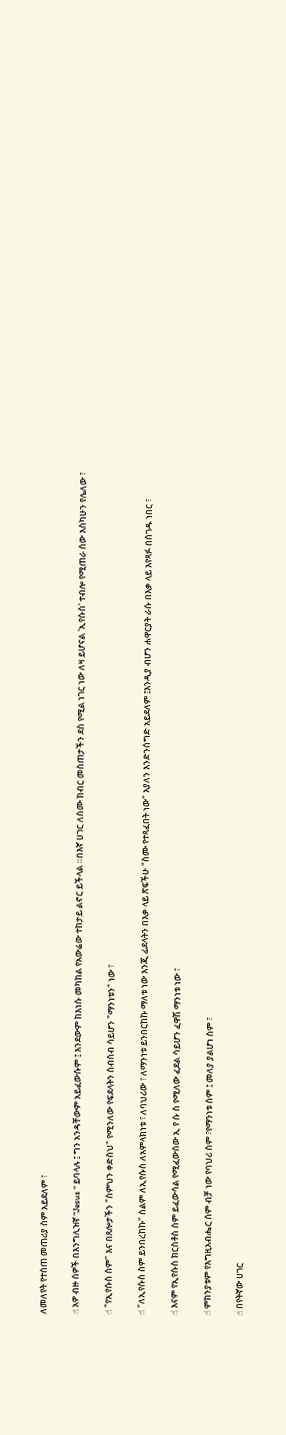ለመለየት የተሰጠ መጠሪያ ስም አይደለም ፣

☝ አዎ ብዙ ሰዎች በእንግሊዝኛ "Jesus " ይባላሉ ፤ ግን አንዳቸውም አይፈውሱም ፤ እንደውም ከእነሱ መካከል የአውሬው ተከታይ ልኖር ይችላል ።በእኛ ሀገር ለስሙ ክብር መስጠታችን ደስ የሚል ነገር ነው ለዛ ይሆናል 'ኢየሱስ' ተብሎ የሚጠራ ሰው እስካሁን የሌለው ፣

☝ "የኢየሱስ ስም" እና በጸሎታችን "ስምህን ቀድስህ" የሚንለው የፍደላትን ስብስብ ሳይሆን "ማንነቱን" ነው ፣

☝ "ለኢየሱስ ስም ይንበረከኩ" ስልም ለኢየሱስ ለአምላክነቱ ፣ ለባህሪው ፣ ለማንነቱ ይንበርከኩ ማለቱ ነው እንጂ ፊደላትን በእቃ ላይ ጽፍችሁ "ስሙ የተጻፈበት ነው" እያለን እንድንሰግድ አይደለም ፤እንዲያ ብሆን ሐዋርያት ራሱ በእቃ ላይ እየጻፉ በሰገዱ ነበር ፣

☝ እናም የኢየሱስ ክርስቶስ ስም ይፈውሳል የሚፈውሰው ኢ የ ሱ ስ የሚለው ፈደል ሳይሆን ፈዋሽ ማንነቱ ነው ፣

☝ ምክንያቱም የእግዚአብሔር ስም ብቻ ነው የባህሪ ስም ፣የማንነቱ ስም ፤ መለያ ያልሆነ ስም ፣

☝ በየትኛው ሀገር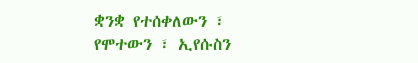ቋንቋ የተሰቀለውን ፣ የሞተውን ፣ ኢየሱስን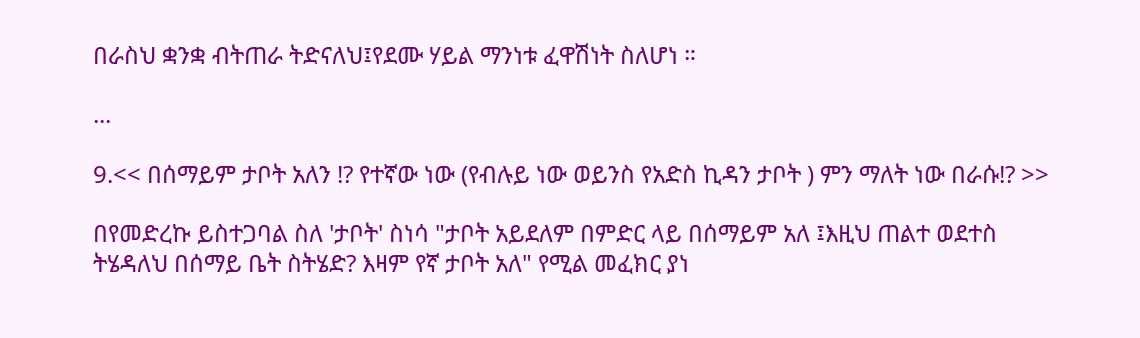በራስህ ቋንቋ ብትጠራ ትድናለህ፤የደሙ ሃይል ማንነቱ ፈዋሽነት ስለሆነ ።

...

9.<< በሰማይም ታቦት አለን !? የተኛው ነው (የብሉይ ነው ወይንስ የአድስ ኪዳን ታቦት ) ምን ማለት ነው በራሱ!? >>

በየመድረኩ ይስተጋባል ስለ 'ታቦት' ስነሳ "ታቦት አይደለም በምድር ላይ በሰማይም አለ ፤እዚህ ጠልተ ወደተስ ትሄዳለህ በሰማይ ቤት ስትሄድ? እዛም የኛ ታቦት አለ" የሚል መፈክር ያነ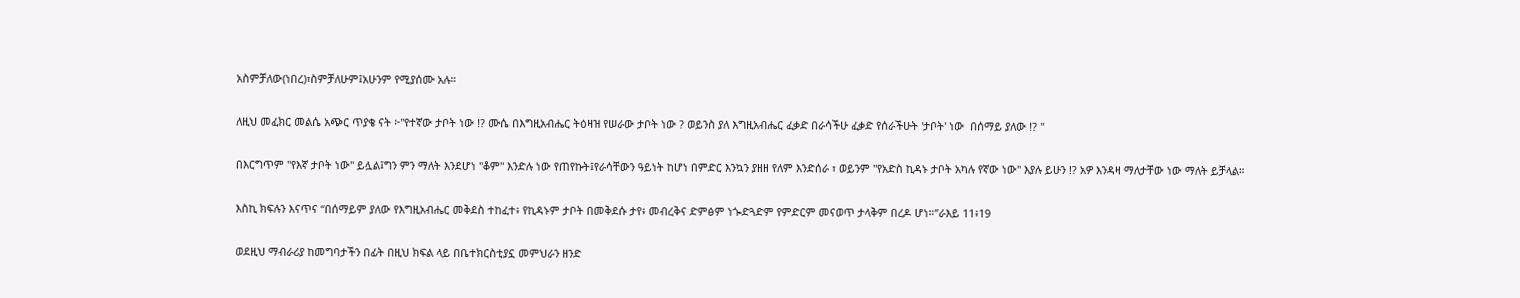አስምቻለው(ነበረ)፣ስምቻለሁም፤አሁንም የሚያሰሙ አሉ።

ለዚህ መፈክር መልሴ አጭር ጥያቄ ናት ፦"የተኛው ታቦት ነው !? ሙሴ በእግዚአብሔር ትዕዛዝ የሠራው ታቦት ነው ? ወይንስ ያለ እግዚአብሔር ፈቃድ በራሳችሁ ፈቃድ የሰራችሁት 'ታቦት' ነው  በሰማይ ያለው !? "

በእርግጥም "የእኛ ታቦት ነው" ይሏል፤ግን ምን ማለት እንደሆነ "ቆም" እንድሉ ነው የጠየኩት፤የራሳቸውን ዓይነት ከሆነ በምድር እንኳን ያዘዘ የለም እንድሰራ ፣ ወይንም "የአድስ ኪዳኑ ታቦት አካሉ የኛው ነው" እያሉ ይሁን !? አዎ እንዳዛ ማለታቸው ነው ማለት ይቻላል።

እስኪ ክፍሉን እናጥና “በሰማይም ያለው የእግዚአብሔር መቅደስ ተከፈተ፥ የኪዳኑም ታቦት በመቅደሱ ታየ፥ መብረቅና ድምፅም ነጐድጓድም የምድርም መናወጥ ታላቅም በረዶ ሆነ።”ራእይ 11፥19

ወደዚህ ማብራሪያ ከመግባታችን በፊት በዚህ ክፍል ላይ በቤተክርስቲያኗ መምህራን ዘንድ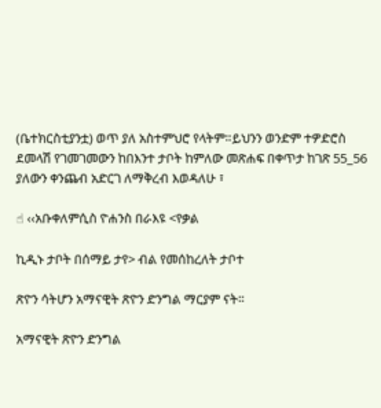(ቤተክርስቲያንቷ) ወጥ ያለ አስተምህሮ የላትም።ይህንን ወንድም ተዎድሮስ ደመላሽ የገመገመውን ከበእንተ ታቦት ከምለው መጽሐፍ በቀጥታ ከገጽ 55_56 ያለውን ቀንጨብ አድርገ ለማቅረብ እወዳለሁ ፣

☝ ‹‹አቡቀለምሲስ ዮሐንስ በራእዩ <የቃል

ኪዲኑ ታቦት በሰማይ ታየ> ብል የመሰከረለት ታቦተ

ጽዮን ሳትሆን አማናዊት ጽዮን ድንግል ማርያም ናት፡፡

አማናዊት ጽዮን ድንግል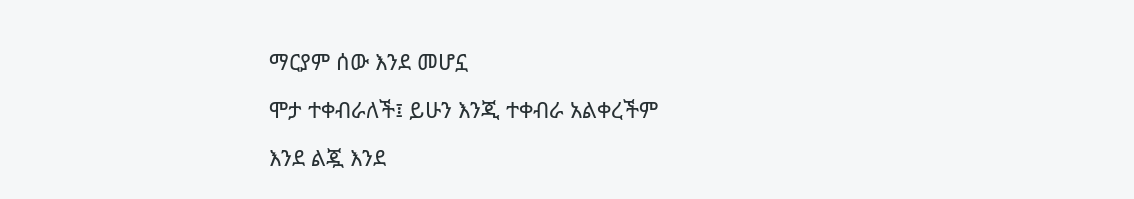ማርያም ሰው እንደ መሆኗ

ሞታ ተቀብራለች፤ ይሁን እንጂ ተቀብራ አልቀረችም

እንደ ልጇ እንደ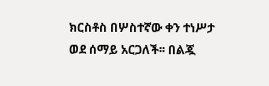ክርስቶስ በሦስተኛው ቀን ተነሥታ ወደ ሰማይ አርጋለች፡፡ በልጇ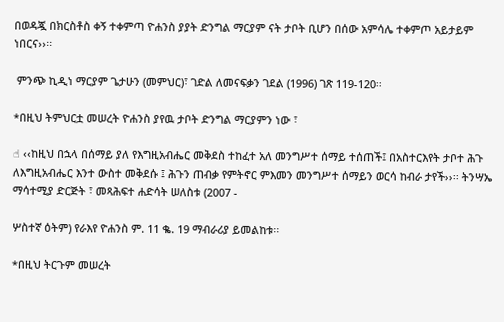በወዳጇ በክርስቶስ ቀኝ ተቀምጣ ዮሐንስ ያያት ድንግል ማርያም ናት ታቦት ቢሆን በሰው አምሳሌ ተቀምጦ አይታይም ነበርና››፡፡

 ምንጭ ኪዲነ ማርያም ጌታሁን (መምህር)፣ ገድል ለመናፍቃን ገደል (1996) ገጽ 119-120፡፡

*በዚህ ትምህርቷ መሠረት ዮሐንስ ያየዉ ታቦት ድንግል ማርያምን ነው ፣

☝ ‹‹ከዚህ በኋላ በሰማይ ያለ የእግዚአብሔር መቅደስ ተከፈተ አለ መንግሥተ ሰማይ ተሰጠች፤ በአስተርእየት ታቦተ ሕጉ ለእግዚአብሔር እንተ ውስተ መቅደሱ ፤ ሕጉን ጠብቃ የምትኖር ምእመን መንግሥተ ሰማይን ወርሳ ከብራ ታየች››፡፡ ትንሣኤ ማሳተሚያ ድርጅት ፣ መጻሕፍተ ሐድሳት ሠለስቱ (2007 -

ሦስተኛ ዕትም) የራእየ ዮሐንስ ም. 11 ቈ. 19 ማብራሪያ ይመልከቱ፡፡

*በዚህ ትርጉም መሠረት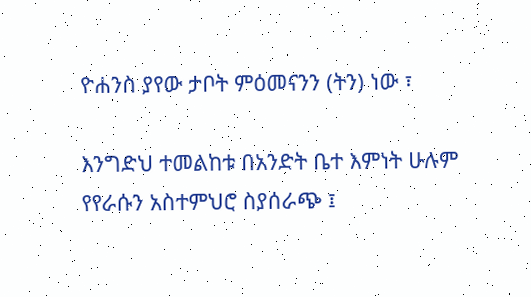ዮሐንስ ያየው ታቦት ምዕመናንን (ትን) ነው ፣

እንግድህ ተመልከቱ በአንድት ቤተ እምነት ሁሉም የየራሱን አስተምህሮ ስያሰራጭ ፤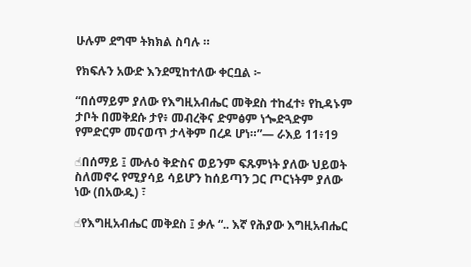ሁሉም ደግሞ ትክክል ስባሉ ።

የክፍሉን አውድ እንደሚከተለው ቀርቧል ፦

“በሰማይም ያለው የእግዚአብሔር መቅደስ ተከፈተ፥ የኪዳኑም ታቦት በመቅደሱ ታየ፥ መብረቅና ድምፅም ነጐድጓድም የምድርም መናወጥ ታላቅም በረዶ ሆነ።”— ራእይ 11፥19

☝በሰማይ ፤ ሙሉዕ ቅድስና ወይንም ፍጹምነት ያለው ህይወት ስለመኖሩ የሚያሳይ ሳይሆን ከሰይጣን ጋር ጦርነትም ያለው ነው (በአውዱ) ፣

☝የእግዚአብሔር መቅደስ ፤ ቃሉ “.. እኛ የሕያው እግዚአብሔር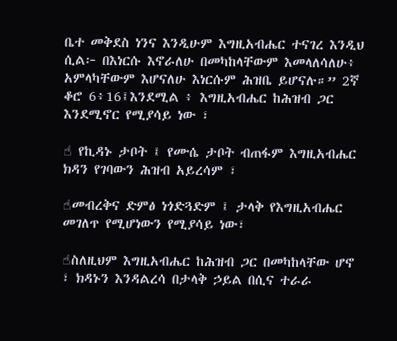ቤተ መቅደስ ነንና እንዲሁም እግዚአብሔር ተናገረ እንዲህ ሲል፦ በእነርሱ እኖራለሁ በመካከላቸውም እመላለሳለሁ፥ አምላካቸውም እሆናለሁ እነርሱም ሕዝቤ ይሆናሉ።” 2ኛ ቆሮ 6፥16፤እንደሚል ፥ እግዚአብሔር ከሕዝብ ጋር እንደሚኖር የሚያሳይ ነው ፣

☝ የኪዳኑ ታቦት ፤ የሙሴ ታቦት ብጠፋም እግዚአብሔር ክዳን የገባውን ሕዝብ አይረሳም ፣

☝መብረቅና ድምፅ ነጎድጓድም ፤ ታላቅ የእግዚአብሔር መገለጥ የሚሆነውን የሚያሳይ ነው፣

☝ስለዚህም እግዚአብሔር ከሕዝብ ጋር በመካከላቸው ሆኖ ፣ ክዳኑን እንዳልረሳ በታላቅ ኃይል በሲና ተራራ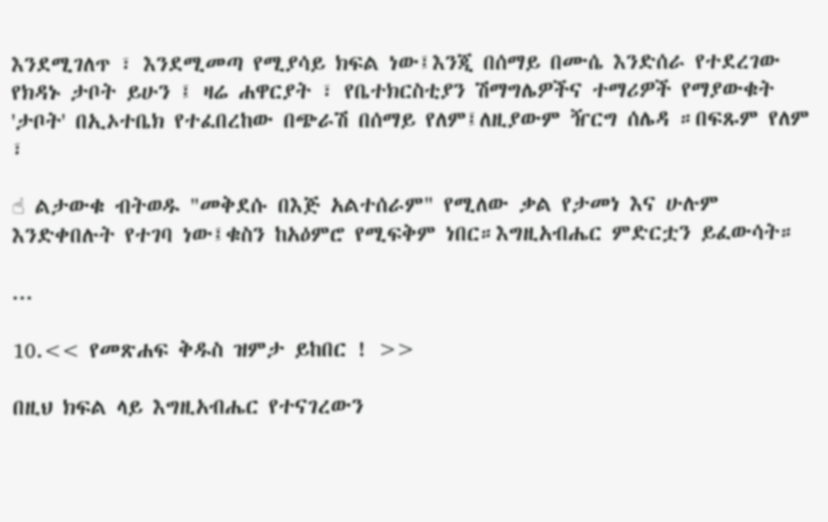እንደሚገለጥ ፣ እንደሚመጣ የሚያሳይ ክፍል ነው፤እንጂ በሰማይ በሙሴ እንድሰራ የተደረገው የክዳኑ ታቦት ይሁን ፤ ዛሬ ሐዋርያት ፣ የቤተክርስቲያን ሽማግሌዎችና ተማሪዎች የማያውቁት 'ታቦት' በኢኦተቤክ የተፈበረከው በጭራሽ በሰማይ የለም፤ለዚያውም ዥርግ ሰሌዳ ።በፍጹም የለም ፣

☝ ልታውቁ ብትወዱ "መቅደሱ በእጅ አልተሰራም" የሚለው ቃል የታመነ እና ሁሉም እንድቀበሉት የተገባ ነው፤ቁስን ከአዕምሮ የሚፍቅም ነበር።እግዚአብሔር ምድርቷን ይፈውሳት።

...

10.<< የመጽሐፍ ቅዱስ ዝምታ ይከበር ! >>

በዚህ ክፍል ላይ እግዚአብሔር የተናገረውን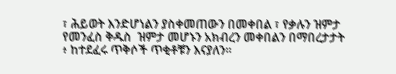፣ ሕይወት እንድሆነልን ያስቀመጠውን በመቀበል ፣ የቃሉን ዝምታ የመንፈስ ቅዱስ  ዝምታ መሆኑን አክብረን መቀበልን በማበረታታት ፥ ከተደፈሩ ጥቅሶች ጥቂቶቹን እናያለን።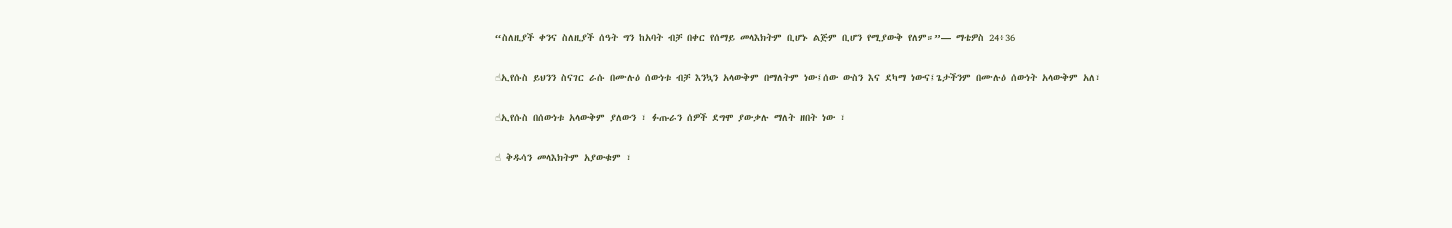“ስለዚያች ቀንና ስለዚያች ሰዓት ግን ከአባት ብቻ በቀር የሰማይ መላእክትም ቢሆኑ ልጅም ቢሆን የሚያውቅ የለም።”— ማቴዎስ 24፥36

☝ኢየሱስ ይህንን ስናገር ራሱ በሙሉዕ ሰውነቱ ብቻ እንኳን አላውቅም በማለትም ነው፤ሰው ውስን እና ደካማ ነውና፤ጌታችንም በሙሉዕ ሰውነት አላውቅም አለ፣

☝ኢየሱስ በሰውነቱ አላውቅም ያለውን ፣ ፉጡራን ሰዎች ደግሞ ያውቃሉ ማለት ዘበት ነው ፣

☝ ቅዱሳን መላእክትም አያውቁም ፣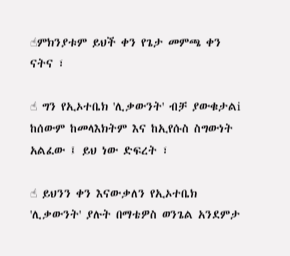☝ምክንያቱም ይህች ቀን የጌታ መምጫ ቀን ናትና ፣

☝ ግን የኢኦተቤክ 'ሊቃውንት' ብቻ ያውቁታልi ከሰውም ከመላእክትም እና ከኢየሱስ ስግውነት አልፈው ፤ ይህ ነው ድፍረት ፣

☝ ይህንን ቀን እናውቃለን የኢኦተቤክ 'ሊቃውንት' ያሉት በማቴዎስ ወንጌል አንደምታ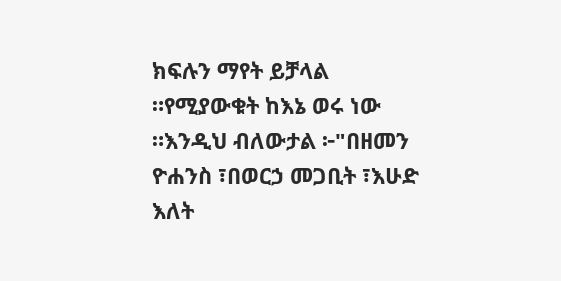ክፍሉን ማየት ይቻላል ።የሚያውቁት ከእኔ ወሩ ነው ።እንዲህ ብለውታል ፦"በዘመን ዮሐንስ ፣በወርኃ መጋቢት ፣እሁድ እለት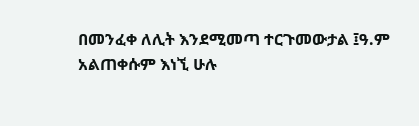በመንፈቀ ለሊት እንደሚመጣ ተርጉመውታል ፤ዓ.ም አልጠቀሱም እነኚ ሁሉ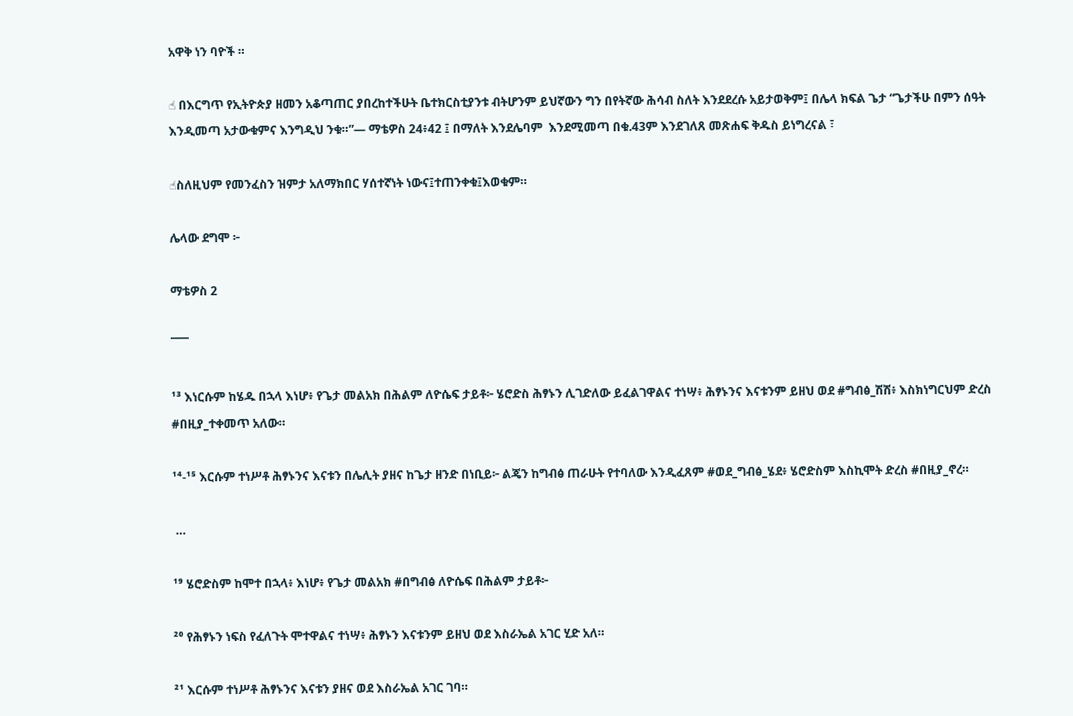አዋቅ ነን ባዮች ።

☝ በእርግጥ የኢትዮጵያ ዘመን አቆጣጠር ያበረከተችሁት ቤተክርስቲያንቱ ብትሆንም ይህኛውን ግን በየትኛው ሕሳብ ስለት እንደደረሱ አይታወቅም፤ በሌላ ክፍል ጌታ “ጌታችሁ በምን ሰዓት እንዲመጣ አታውቁምና እንግዲህ ንቁ።”— ማቴዎስ 24፥42 ፤ በማለት እንደሌባም  እንደሚመጣ በቁ.43ም እንደገለጸ መጽሐፍ ቅዱስ ይነግረናል ፣

☝ስለዚህም የመንፈስን ዝምታ አለማክበር ሃሰተኛነት ነውና፤ተጠንቀቁ፤እወቁም።

ሌላው ደግሞ ፦

ማቴዎስ 2

¯¯¯

¹³ እነርሱም ከሄዱ በኋላ እነሆ፥ የጌታ መልአክ በሕልም ለዮሴፍ ታይቶ፦ ሄሮድስ ሕፃኑን ሊገድለው ይፈልገዋልና ተነሣ፥ ሕፃኑንና እናቱንም ይዘህ ወደ #ግብፅ_ሽሽ፥ እስክነግርህም ድረስ #በዚያ_ተቀመጥ አለው።

¹⁴-¹⁵ እርሱም ተነሥቶ ሕፃኑንና እናቱን በሌሊት ያዘና ከጌታ ዘንድ በነቢይ፦ ልጄን ከግብፅ ጠራሁት የተባለው እንዲፈጸም #ወደ_ግብፅ_ሄደ፥ ሄሮድስም እስኪሞት ድረስ #በዚያ_ኖረ።

 …

¹⁹ ሄሮድስም ከሞተ በኋላ፥ እነሆ፥ የጌታ መልአክ #በግብፅ ለዮሴፍ በሕልም ታይቶ፦

²⁰ የሕፃኑን ነፍስ የፈለጉት ሞተዋልና ተነሣ፥ ሕፃኑን እናቱንም ይዘህ ወደ እስራኤል አገር ሂድ አለ።

²¹ እርሱም ተነሥቶ ሕፃኑንና እናቱን ያዘና ወደ እስራኤል አገር ገባ።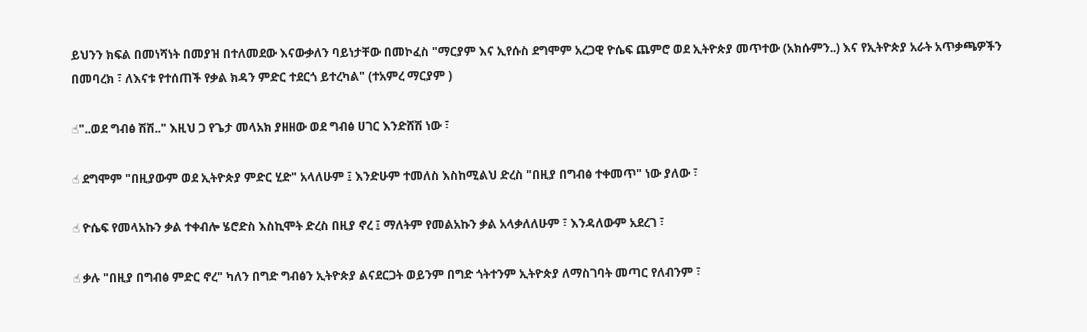ይህንን ክፍል በመነሻነት በመያዝ በተለመደው እናውቃለን ባይነታቸው በመኮፈስ "ማርያም እና ኢየሱስ ደግሞም አረጋዊ ዮሴፍ ጨምሮ ወደ ኢትዮጵያ መጥተው (አክሱምን..) እና የኢትዮጵያ አራት አጥቃጫዎችን በመባረክ ፣ ለእናቱ የተሰጠች የቃል ክዳን ምድር ተደርጎ ይተረካል" (ተአምረ ማርያም )

☝"..ወደ ግብፅ ሽሽ.." እዚህ ጋ የጌታ መላአክ ያዘዘው ወደ ግብፅ ሀገር እንድሸሽ ነው ፣

☝ ደግሞም "በዚያውም ወደ ኢትዮጵያ ምድር ሂድ" አላለሁም ፤ እንድሁም ተመለስ እስከሚልህ ድረስ "በዚያ በግብፅ ተቀመጥ" ነው ያለው ፣

☝ ዮሴፍ የመላአኩን ቃል ተቀብሎ ሄሮድስ እስኪሞት ድረስ በዚያ ኖረ ፤ ማለትም የመልአኩን ቃል አላቃለለሁም ፣ እንዳለውም አደረገ ፣

☝ ቃሉ "በዚያ በግብፅ ምድር ኖረ" ካለን በግድ ግብፅን ኢትዮጵያ ልናደርጋት ወይንም በግድ ጎትተንም ኢትዮጵያ ለማስገባት መጣር የለብንም ፣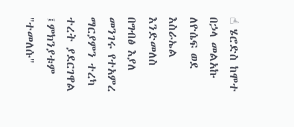☝ ሄሮድስ ከሞተ በኃላ መልአኩ ለዮሴፍ ወደ እስራኤል እንድመለስ በግብፅ እያለ መንገሩ የተአምረ ማርያምን ተረካ ተረት ያደርገዋል ፤ምክንያቱም "ተመለሱ"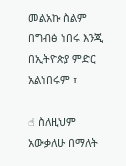መልአኩ ስልም በግብፅ ነበሩ እንጂ በኢትዮጵያ ምድር አልነበሩም ፣

☝ ስለዚህም አውቃለሁ በማለት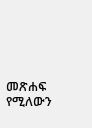መጽሐፍ የሚለውን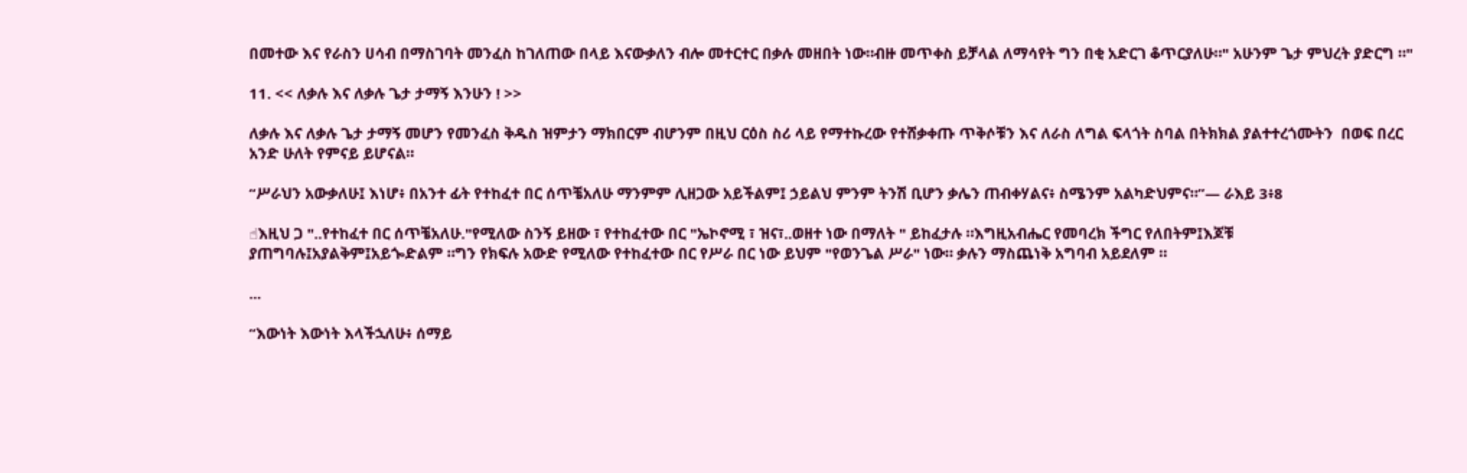በመተው እና የራስን ሀሳብ በማስገባት መንፈስ ከገለጠው በላይ እናውቃለን ብሎ መተርተር በቃሉ መዘበት ነው።ብዙ መጥቀስ ይቻላል ለማሳየት ግን በቂ አድርገ ቆጥርያለሁ።" አሁንም ጌታ ምህረት ያድርግ ።"

11. << ለቃሉ እና ለቃሉ ጌታ ታማኝ እንሁን ! >>

ለቃሉ እና ለቃሉ ጌታ ታማኝ መሆን የመንፈስ ቅዱስ ዝምታን ማክበርም ብሆንም በዚህ ርዕስ ስሪ ላይ የማተኩረው የተሸቃቀጡ ጥቅሶቹን እና ለራስ ለግል ፍላጎት ስባል በትክክል ያልተተረጎሙትን  በወፍ በረር አንድ ሁለት የምናይ ይሆናል።

“ሥራህን አውቃለሁ፤ እነሆ፥ በአንተ ፊት የተከፈተ በር ሰጥቼአለሁ ማንምም ሊዘጋው አይችልም፤ ኃይልህ ምንም ትንሽ ቢሆን ቃሌን ጠብቀሃልና፥ ስሜንም አልካድህምና።”— ራእይ 3፥8

☝እዚህ ጋ "..የተከፈተ በር ሰጥቼአለሁ."የሚለው ስንኝ ይዘው ፣ የተከፈተው በር "ኤኮኖሚ ፣ ዝና፣..ወዘተ ነው በማለት " ይከፈታሉ ።እግዚአብሔር የመባረክ ችግር የለበትም፤እጆቹ ያጠግባሉ፤አያልቅም፤አይጐድልም ።ግን የክፍሉ አውድ የሚለው የተከፈተው በር የሥራ በር ነው ይህም "የወንጌል ሥራ" ነው። ቃሉን ማስጨነቅ አግባብ አይደለም ።

...

“እውነት እውነት እላችኋለሁ፥ ሰማይ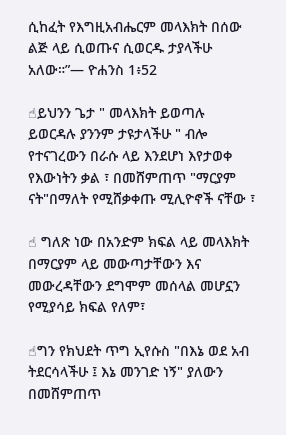ሲከፈት የእግዚአብሔርም መላእክት በሰው ልጅ ላይ ሲወጡና ሲወርዱ ታያላችሁ አለው።”— ዮሐንስ 1፥52

☝ይህንን ጌታ " መላእክት ይወጣሉ ይወርዳሉ ያንንም ታዩታላችሁ " ብሎ የተናገረውን በራሱ ላይ እንደሆነ እየታወቀ የእውነትን ቃል ፣ በመሸምጠጥ "ማርያም ናት"በማለት የሚሸቃቀጡ ሚሊዮኖች ናቸው ፣

☝ ግለጽ ነው በአንድም ክፍል ላይ መላእክት በማርያም ላይ መውጣታቸውን እና መውረዳቸውን ደግሞም መሰላል መሆኗን የሚያሳይ ክፍል የለም፣

☝ግን የክህደት ጥግ ኢየሱስ "በእኔ ወደ አብ ትደርሳላችሁ ፤ እኔ መንገድ ነኝ" ያለውን በመሸምጠጥ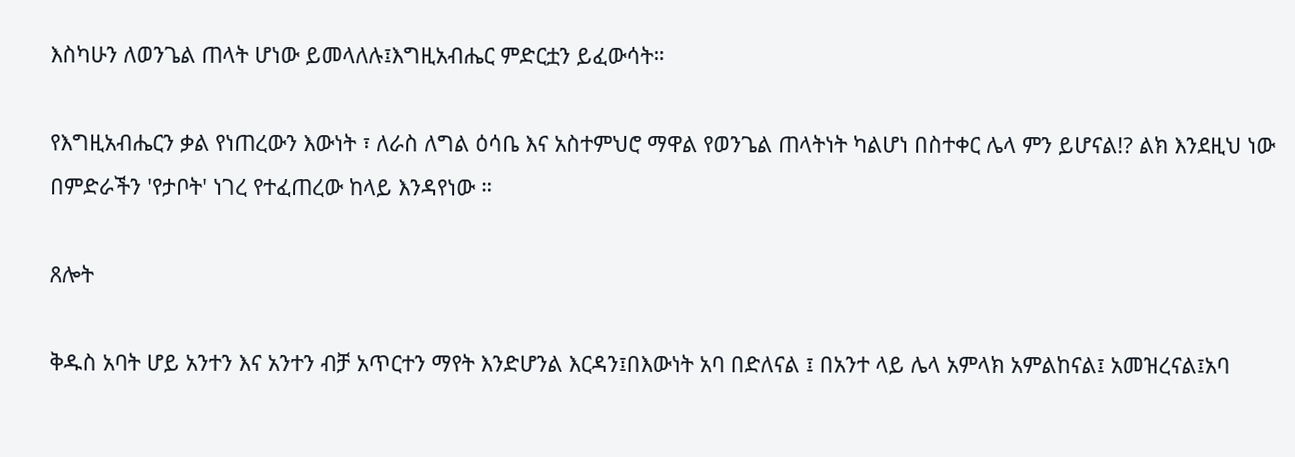እስካሁን ለወንጌል ጠላት ሆነው ይመላለሉ፤እግዚአብሔር ምድርቷን ይፈውሳት።

የእግዚአብሔርን ቃል የነጠረውን እውነት ፣ ለራስ ለግል ዕሳቤ እና አስተምህሮ ማዋል የወንጌል ጠላትነት ካልሆነ በስተቀር ሌላ ምን ይሆናል!? ልክ እንደዚህ ነው በምድራችን 'የታቦት' ነገረ የተፈጠረው ከላይ እንዳየነው ።

ጸሎት

ቅዱስ አባት ሆይ አንተን እና አንተን ብቻ አጥርተን ማየት እንድሆንል እርዳን፤በእውነት አባ በድለናል ፤ በአንተ ላይ ሌላ አምላክ አምልከናል፤ አመዝረናል፤አባ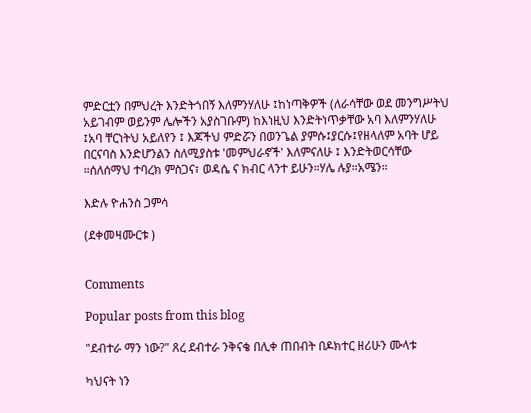ምድርቷን በምህረት እንድትጎበኝ እለምንሃለሁ ፤ከነጣቅዎች (ለራሳቸው ወደ መንግሥትህ አይገብም ወይንም ሌሎችን አያስገቡም) ከእነዚህ እንድትነጥቃቸው አባ እለምንሃለሁ ፤አባ ቸርነትህ አይለየን ፤ እጆችህ ምድሯን በወንጌል ያምሱ፤ያርሱ፤የዘላለም አባት ሆይ በርናባስ እንድሆንልን ስለሚያስቱ 'መምህራኖች' እለምናለሁ ፤ እንድትወርሳቸው ።ሰለሰማህ ተባረክ ምስጋና፣ ወዳሴ ና ክብር ላንተ ይሁን።ሃሌ ሉያ።አሜን።

እድሉ ዮሐንስ ጋምሳ

(ደቀመዛሙርቱ )


Comments

Popular posts from this blog

"ደብተራ ማን ነው?" ጸረ ደብተራ ንቅናቄ በሊቀ ጠበብት በዶክተር ዘሪሁን ሙላቱ

ካህናት ነን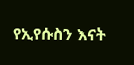የኢየሱስን እናት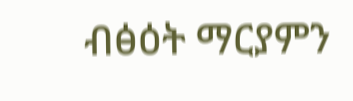ብፅዕት ማርያምን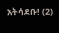አትሳደቡ! (2)